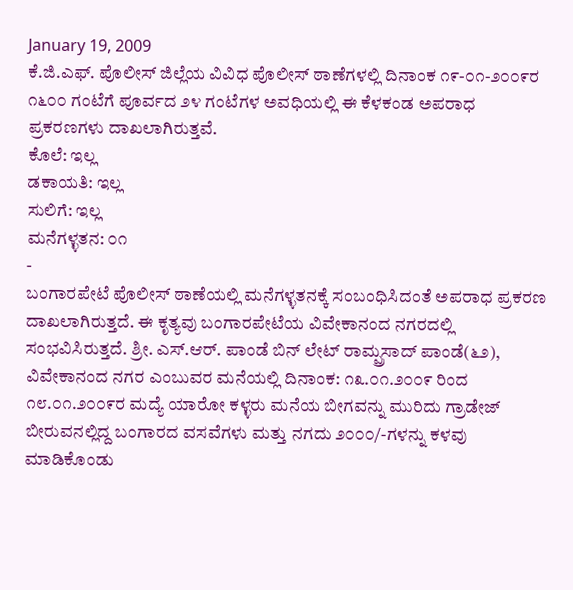January 19, 2009
ಕೆ.ಜಿ.ಎಫ್. ಪೊಲೀಸ್ ಜಿಲ್ಲೆಯ ವಿವಿಧ ಪೊಲೀಸ್ ಠಾಣೆಗಳಲ್ಲಿ ದಿನಾಂಕ ೧೯-೦೧-೨೦೦೯ರ ೧೬೦೦ ಗಂಟೆಗೆ ಪೂರ್ವದ ೨೪ ಗಂಟೆಗಳ ಅವಧಿಯಲ್ಲಿ ಈ ಕೆಳಕಂಡ ಅಪರಾಧ ಪ್ರಕರಣಗಳು ದಾಖಲಾಗಿರುತ್ತವೆ.
ಕೊಲೆ: ಇಲ್ಲ
ಡಕಾಯತಿ: ಇಲ್ಲ
ಸುಲಿಗೆ: ಇಲ್ಲ
ಮನೆಗಳ್ಳತನ: ೦೧
-
ಬಂಗಾರಪೇಟೆ ಪೊಲೀಸ್ ಠಾಣೆಯಲ್ಲಿ ಮನೆಗಳ್ಳತನಕ್ಕೆ ಸಂಬಂಧಿಸಿದಂತೆ ಅಪರಾಧ ಪ್ರಕರಣ ದಾಖಲಾಗಿರುತ್ತದೆ. ಈ ಕೃತ್ಯವು ಬಂಗಾರಪೇಟೆಯ ವಿವೇಕಾನಂದ ನಗರದಲ್ಲಿ ಸಂಭವಿಸಿರುತ್ತದೆ. ಶ್ರೀ. ಎಸ್.ಆರ್. ಪಾಂಡೆ ಬಿನ್ ಲೇಟ್ ರಾಮ್ಪ್ರಸಾದ್ ಪಾಂಡೆ(೬೨), ವಿವೇಕಾನಂದ ನಗರ ಎಂಬುವರ ಮನೆಯಲ್ಲಿ ದಿನಾಂಕ: ೧೩.೦೧.೨೦೦೯ ರಿಂದ ೧೮.೦೧.೨೦೦೯ರ ಮದ್ಯೆ ಯಾರೋ ಕಳ್ಳರು ಮನೆಯ ಬೀಗವನ್ನು ಮುರಿದು ಗ್ರಾಡೇಜ್ ಬೀರುವನಲ್ಲಿದ್ದ ಬಂಗಾರದ ವಸವೆಗಳು ಮತ್ತು ನಗದು ೨೦೦೦/-ಗಳನ್ನು ಕಳವು ಮಾಡಿಕೊಂಡು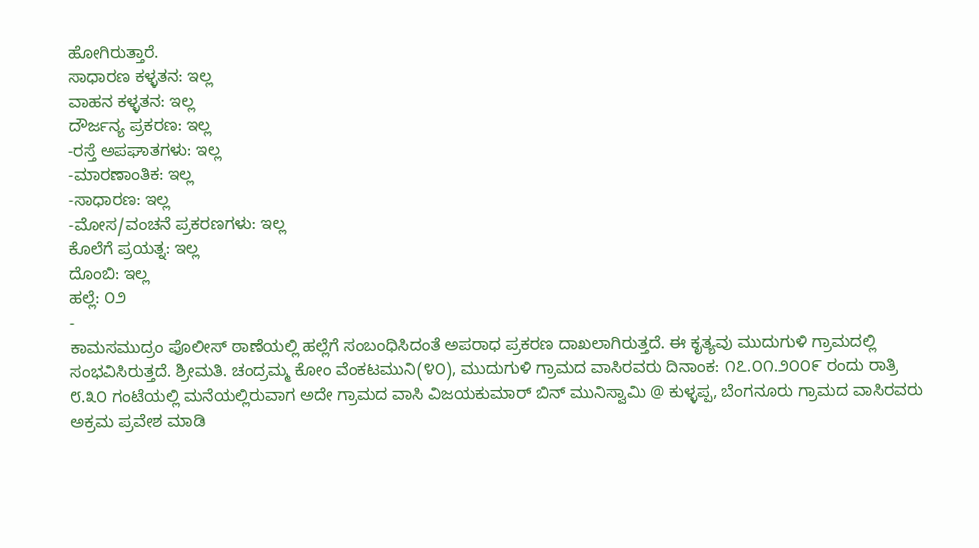ಹೋಗಿರುತ್ತಾರೆ.
ಸಾಧಾರಣ ಕಳ್ಳತನ: ಇಲ್ಲ
ವಾಹನ ಕಳ್ಳತನ: ಇಲ್ಲ
ದೌರ್ಜನ್ಯ ಪ್ರಕರಣ: ಇಲ್ಲ
-ರಸ್ತೆ ಅಪಘಾತಗಳು: ಇಲ್ಲ
-ಮಾರಣಾಂತಿಕ: ಇಲ್ಲ
-ಸಾಧಾರಣ: ಇಲ್ಲ
-ಮೋಸ/ವಂಚನೆ ಪ್ರಕರಣಗಳು: ಇಲ್ಲ
ಕೊಲೆಗೆ ಪ್ರಯತ್ನ: ಇಲ್ಲ
ದೊಂಬಿ: ಇಲ್ಲ
ಹಲ್ಲೆ: ೦೨
-
ಕಾಮಸಮುದ್ರಂ ಪೊಲೀಸ್ ಠಾಣೆಯಲ್ಲಿ ಹಲ್ಲೆಗೆ ಸಂಬಂಧಿಸಿದಂತೆ ಅಪರಾಧ ಪ್ರಕರಣ ದಾಖಲಾಗಿರುತ್ತದೆ. ಈ ಕೃತ್ಯವು ಮುದುಗುಳಿ ಗ್ರಾಮದಲ್ಲಿ ಸಂಭವಿಸಿರುತ್ತದೆ. ಶ್ರೀಮತಿ. ಚಂದ್ರಮ್ಮ ಕೋಂ ವೆಂಕಟಮುನಿ(೪೦), ಮುದುಗುಳಿ ಗ್ರಾಮದ ವಾಸಿರವರು ದಿನಾಂಕ: ೧೭.೦೧.೨೦೦೯ ರಂದು ರಾತ್ರಿ ೮.೩೦ ಗಂಟೆಯಲ್ಲಿ ಮನೆಯಲ್ಲಿರುವಾಗ ಅದೇ ಗ್ರಾಮದ ವಾಸಿ ವಿಜಯಕುಮಾರ್ ಬಿನ್ ಮುನಿಸ್ವಾಮಿ @ ಕುಳ್ಳಪ್ಪ, ಬೆಂಗನೂರು ಗ್ರಾಮದ ವಾಸಿರವರು ಅಕ್ರಮ ಪ್ರವೇಶ ಮಾಡಿ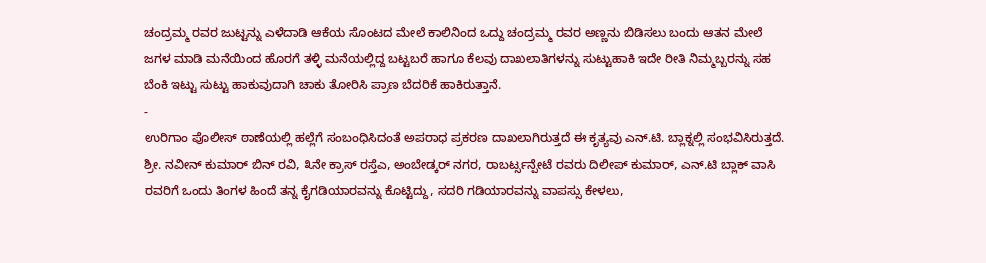ಚಂದ್ರಮ್ಮ ರವರ ಜುಟ್ಟನ್ನು ಎಳೆದಾಡಿ ಆಕೆಯ ಸೊಂಟದ ಮೇಲೆ ಕಾಲಿನಿಂದ ಒದ್ದು ಚಂದ್ರಮ್ಮ ರವರ ಅಣ್ಣನು ಬಿಡಿಸಲು ಬಂದು ಆತನ ಮೇಲೆ ಜಗಳ ಮಾಡಿ ಮನೆಯಿಂದ ಹೊರಗೆ ತಳ್ಳಿ ಮನೆಯಲ್ಲಿದ್ದ ಬಟ್ಟಬರೆ ಹಾಗೂ ಕೆಲವು ದಾಖಲಾತಿಗಳನ್ನು ಸುಟ್ಟುಹಾಕಿ ಇದೇ ರೀತಿ ನಿಮ್ಮಬ್ಬರನ್ನು ಸಹ ಬೆಂಕಿ ಇಟ್ಟು ಸುಟ್ಟು ಹಾಕುವುದಾಗಿ ಚಾಕು ತೋರಿಸಿ ಪ್ರಾಣ ಬೆದರಿಕೆ ಹಾಕಿರುತ್ತಾನೆ.
-
ಉರಿಗಾಂ ಪೊಲೀಸ್ ಠಾಣೆಯಲ್ಲಿ ಹಲ್ಲೆಗೆ ಸಂಬಂಧಿಸಿದಂತೆ ಅಪರಾಧ ಪ್ರಕರಣ ದಾಖಲಾಗಿರುತ್ತದೆ ಈ ಕೃತ್ಯವು ಎನ್.ಟಿ. ಬ್ಲಾಕ್ನಲ್ಲಿ ಸಂಭವಿಸಿರುತ್ತದೆ. ಶ್ರೀ. ನವೀನ್ ಕುಮಾರ್ ಬಿನ್ ರವಿ, ೩ನೇ ಕ್ರಾಸ್ ರಸ್ತೆಎ, ಅಂಬೇಡ್ಕರ್ ನಗರ, ರಾಬರ್ಟ್ಸನ್ಪೇಟೆ ರವರು ದಿಲೀಪ್ ಕುಮಾರ್, ಎನ್.ಟಿ ಬ್ಲಾಕ್ ವಾಸಿ ರವರಿಗೆ ಒಂದು ತಿಂಗಳ ಹಿಂದೆ ತನ್ನ ಕೈಗಡಿಯಾರವನ್ನು ಕೊಟ್ಟಿದ್ದು, ಸದರಿ ಗಡಿಯಾರವನ್ನು ವಾಪಸ್ಸು ಕೇಳಲು,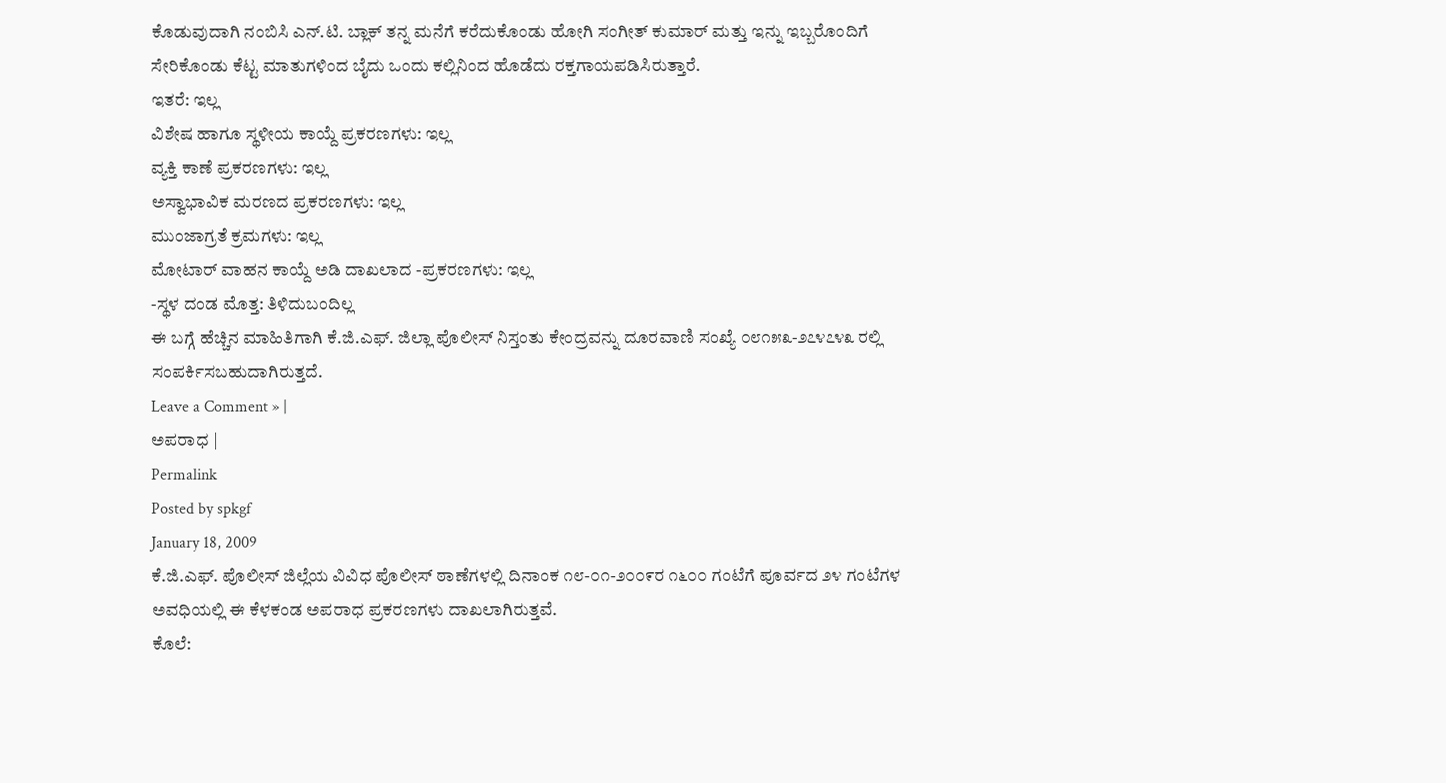ಕೊಡುವುದಾಗಿ ನಂಬಿಸಿ ಎನ್.ಟಿ. ಬ್ಲಾಕ್ ತನ್ನ ಮನೆಗೆ ಕರೆದುಕೊಂಡು ಹೋಗಿ ಸಂಗೀತ್ ಕುಮಾರ್ ಮತ್ತು ಇನ್ನು ಇಬ್ಬರೊಂದಿಗೆ ಸೇರಿಕೊಂಡು ಕೆಟ್ಟ ಮಾತುಗಳಿಂದ ಬೈದು ಒಂದು ಕಲ್ಲಿನಿಂದ ಹೊಡೆದು ರಕ್ತಗಾಯಪಡಿಸಿರುತ್ತಾರೆ.
ಇತರೆ: ಇಲ್ಲ
ವಿಶೇಷ ಹಾಗೂ ಸ್ಥಳೀಯ ಕಾಯ್ದೆ ಪ್ರಕರಣಗಳು: ಇಲ್ಲ
ವ್ಯಕ್ತಿ ಕಾಣೆ ಪ್ರಕರಣಗಳು: ಇಲ್ಲ
ಅಸ್ವಾಭಾವಿಕ ಮರಣದ ಪ್ರಕರಣಗಳು: ಇಲ್ಲ
ಮುಂಜಾಗ್ರತೆ ಕ್ರಮಗಳು: ಇಲ್ಲ
ಮೋಟಾರ್ ವಾಹನ ಕಾಯ್ದೆ ಅಡಿ ದಾಖಲಾದ -ಪ್ರಕರಣಗಳು: ಇಲ್ಲ
-ಸ್ಥಳ ದಂಡ ಮೊತ್ತ: ತಿಳಿದುಬಂದಿಲ್ಲ
ಈ ಬಗ್ಗೆ ಹೆಚ್ಚಿನ ಮಾಹಿತಿಗಾಗಿ ಕೆ.ಜಿ.ಎಫ್. ಜಿಲ್ಲಾ ಪೊಲೀಸ್ ನಿಸ್ತಂತು ಕೇಂದ್ರವನ್ನು ದೂರವಾಣಿ ಸಂಖ್ಯೆ ೦೮೧೫೩-೨೭೪೭೪೩ ರಲ್ಲಿ ಸಂಪರ್ಕಿಸಬಹುದಾಗಿರುತ್ತದೆ.
Leave a Comment » |
ಅಪರಾಧ |
Permalink
Posted by spkgf
January 18, 2009
ಕೆ.ಜಿ.ಎಫ್. ಪೊಲೀಸ್ ಜಿಲ್ಲೆಯ ವಿವಿಧ ಪೊಲೀಸ್ ಠಾಣೆಗಳಲ್ಲಿ ದಿನಾಂಕ ೧೮-೦೧-೨೦೦೯ರ ೧೬೦೦ ಗಂಟೆಗೆ ಪೂರ್ವದ ೨೪ ಗಂಟೆಗಳ ಅವಧಿಯಲ್ಲಿ ಈ ಕೆಳಕಂಡ ಅಪರಾಧ ಪ್ರಕರಣಗಳು ದಾಖಲಾಗಿರುತ್ತವೆ.
ಕೊಲೆ: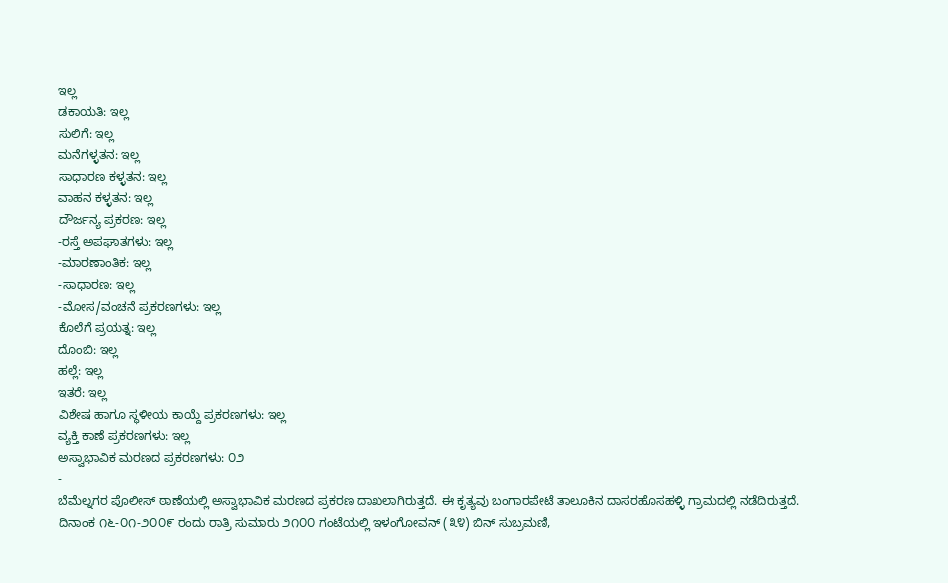ಇಲ್ಲ
ಡಕಾಯತಿ: ಇಲ್ಲ
ಸುಲಿಗೆ: ಇಲ್ಲ
ಮನೆಗಳ್ಳತನ: ಇಲ್ಲ
ಸಾಧಾರಣ ಕಳ್ಳತನ: ಇಲ್ಲ
ವಾಹನ ಕಳ್ಳತನ: ಇಲ್ಲ
ದೌರ್ಜನ್ಯ ಪ್ರಕರಣ: ಇಲ್ಲ
-ರಸ್ತೆ ಅಪಘಾತಗಳು: ಇಲ್ಲ
-ಮಾರಣಾಂತಿಕ: ಇಲ್ಲ
-ಸಾಧಾರಣ: ಇಲ್ಲ
-ಮೋಸ/ವಂಚನೆ ಪ್ರಕರಣಗಳು: ಇಲ್ಲ
ಕೊಲೆಗೆ ಪ್ರಯತ್ನ: ಇಲ್ಲ
ದೊಂಬಿ: ಇಲ್ಲ
ಹಲ್ಲೆ: ಇಲ್ಲ
ಇತರೆ: ಇಲ್ಲ
ವಿಶೇಷ ಹಾಗೂ ಸ್ಥಳೀಯ ಕಾಯ್ದೆ ಪ್ರಕರಣಗಳು: ಇಲ್ಲ
ವ್ಯಕ್ತಿ ಕಾಣೆ ಪ್ರಕರಣಗಳು: ಇಲ್ಲ
ಅಸ್ವಾಭಾವಿಕ ಮರಣದ ಪ್ರಕರಣಗಳು: ೦೨
-
ಬೆಮೆಲ್ನಗರ ಪೊಲೀಸ್ ಠಾಣೆಯಲ್ಲಿ ಅಸ್ವಾಭಾವಿಕ ಮರಣದ ಪ್ರಕರಣ ದಾಖಲಾಗಿರುತ್ತದೆ. ಈ ಕೃತ್ಯವು ಬಂಗಾರಪೇಟೆ ತಾಲೂಕಿನ ದಾಸರಹೊಸಹಳ್ಳಿ ಗ್ರಾಮದಲ್ಲಿ ನಡೆದಿರುತ್ತದೆ. ದಿನಾಂಕ ೧೬-೦೧-೨೦೦೯ ರಂದು ರಾತ್ರಿ ಸುಮಾರು ೨೧೦೦ ಗಂಟೆಯಲ್ಲಿ ಇಳಂಗೋವನ್ (೩೪) ಬಿನ್ ಸುಬ್ರಮಣಿ,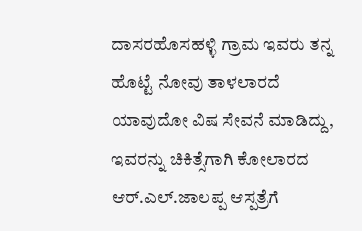ದಾಸರಹೊಸಹಳ್ಳಿ ಗ್ರಾಮ ಇವರು ತನ್ನ ಹೊಟ್ಟೆ ನೋವು ತಾಳಲಾರದೆ ಯಾವುದೋ ವಿಷ ಸೇವನೆ ಮಾಡಿದ್ದು, ಇವರನ್ನು ಚಿಕಿತ್ಸೆಗಾಗಿ ಕೋಲಾರದ ಆರ್.ಎಲ್.ಜಾಲಪ್ಪ ಆಸ್ಪತ್ರೆಗೆ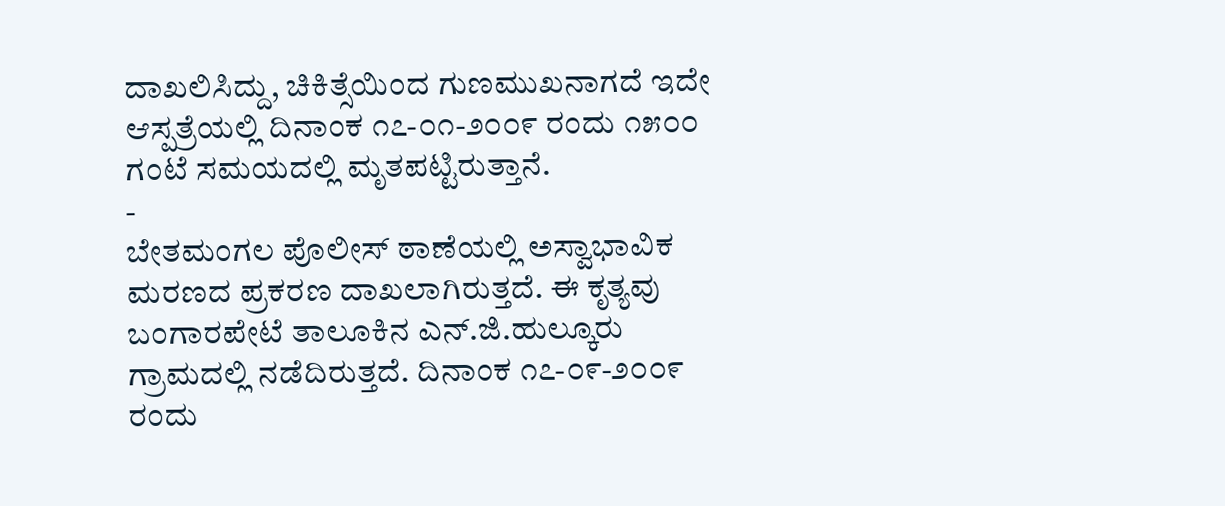ದಾಖಲಿಸಿದ್ದು, ಚಿಕಿತ್ಸೆಯಿಂದ ಗುಣಮುಖನಾಗದೆ ಇದೇ ಆಸ್ಪತ್ರೆಯಲ್ಲಿ ದಿನಾಂಕ ೧೭-೦೧-೨೦೦೯ ರಂದು ೧೫೦೦ ಗಂಟೆ ಸಮಯದಲ್ಲಿ ಮೃತಪಟ್ಟಿರುತ್ತಾನೆ.
-
ಬೇತಮಂಗಲ ಪೊಲೀಸ್ ಠಾಣೆಯಲ್ಲಿ ಅಸ್ವಾಭಾವಿಕ ಮರಣದ ಪ್ರಕರಣ ದಾಖಲಾಗಿರುತ್ತದೆ. ಈ ಕೃತ್ಯವು ಬಂಗಾರಪೇಟೆ ತಾಲೂಕಿನ ಎನ್.ಜಿ.ಹುಲ್ಕೂರು ಗ್ರಾಮದಲ್ಲಿ ನಡೆದಿರುತ್ತದೆ. ದಿನಾಂಕ ೧೭-೦೯-೨೦೦೯ ರಂದು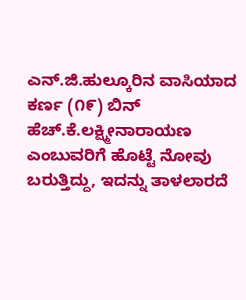ಎನ್.ಜಿ.ಹುಲ್ಕೂರಿನ ವಾಸಿಯಾದ ಕರ್ಣ (೧೯) ಬಿನ್ ಹೆಚ್.ಕೆ.ಲಕ್ಷ್ಮೀನಾರಾಯಣ ಎಂಬುವರಿಗೆ ಹೊಟ್ಟೆ ನೋವು ಬರುತ್ತಿದ್ದು, ಇದನ್ನು ತಾಳಲಾರದೆ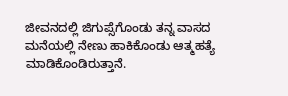ಜೀವನದಲ್ಲಿ ಜಿಗುಪ್ಸೆಗೊಂಡು ತನ್ನ ವಾಸದ ಮನೆಯಲ್ಲಿ ನೇಣು ಹಾಕಿಕೊಂಡು ಆತ್ಮಹತ್ಯೆ ಮಾಡಿಕೊಂಡಿರುತ್ತಾನೆ.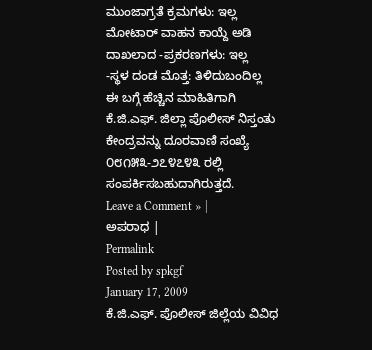ಮುಂಜಾಗ್ರತೆ ಕ್ರಮಗಳು: ಇಲ್ಲ
ಮೋಟಾರ್ ವಾಹನ ಕಾಯ್ದೆ ಅಡಿ ದಾಖಲಾದ -ಪ್ರಕರಣಗಳು: ಇಲ್ಲ
-ಸ್ಥಳ ದಂಡ ಮೊತ್ತ: ತಿಳಿದುಬಂದಿಲ್ಲ
ಈ ಬಗ್ಗೆ ಹೆಚ್ಚಿನ ಮಾಹಿತಿಗಾಗಿ ಕೆ.ಜಿ.ಎಫ್. ಜಿಲ್ಲಾ ಪೊಲೀಸ್ ನಿಸ್ತಂತು ಕೇಂದ್ರವನ್ನು ದೂರವಾಣಿ ಸಂಖ್ಯೆ ೦೮೧೫೩-೨೭೪೭೪೩ ರಲ್ಲಿ ಸಂಪರ್ಕಿಸಬಹುದಾಗಿರುತ್ತದೆ.
Leave a Comment » |
ಅಪರಾಧ |
Permalink
Posted by spkgf
January 17, 2009
ಕೆ.ಜಿ.ಎಫ್. ಪೊಲೀಸ್ ಜಿಲ್ಲೆಯ ವಿವಿಧ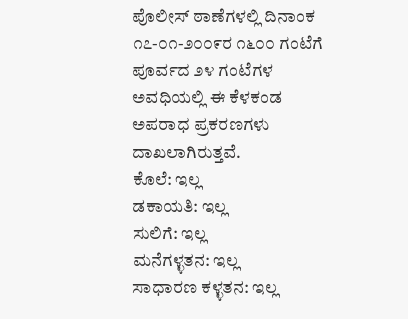ಪೊಲೀಸ್ ಠಾಣೆಗಳಲ್ಲಿ ದಿನಾಂಕ ೧೭-೦೧-೨೦೦೯ರ ೧೬೦೦ ಗಂಟೆಗೆ ಪೂರ್ವದ ೨೪ ಗಂಟೆಗಳ ಅವಧಿಯಲ್ಲಿ ಈ ಕೆಳಕಂಡ ಅಪರಾಧ ಪ್ರಕರಣಗಳು ದಾಖಲಾಗಿರುತ್ತವೆ.
ಕೊಲೆ: ಇಲ್ಲ
ಡಕಾಯತಿ: ಇಲ್ಲ
ಸುಲಿಗೆ: ಇಲ್ಲ
ಮನೆಗಳ್ಳತನ: ಇಲ್ಲ
ಸಾಧಾರಣ ಕಳ್ಳತನ: ಇಲ್ಲ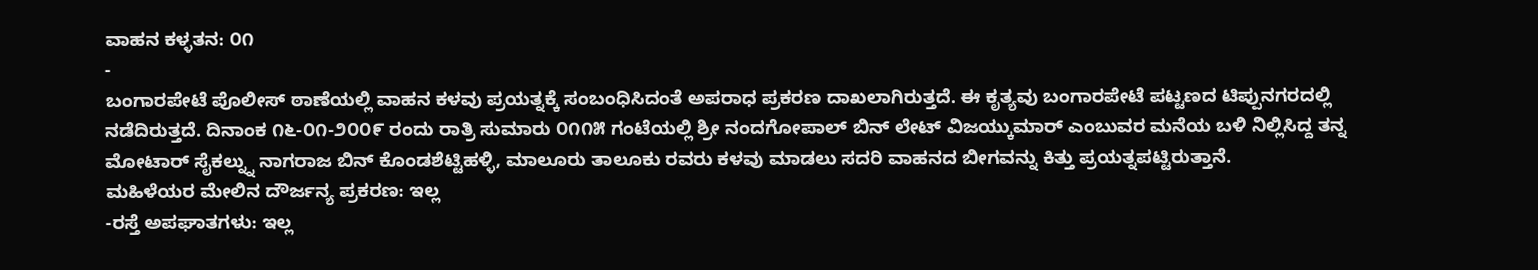ವಾಹನ ಕಳ್ಳತನ: ೦೧
-
ಬಂಗಾರಪೇಟೆ ಪೊಲೀಸ್ ಠಾಣೆಯಲ್ಲಿ ವಾಹನ ಕಳವು ಪ್ರಯತ್ನಕ್ಕೆ ಸಂಬಂಧಿಸಿದಂತೆ ಅಪರಾಧ ಪ್ರಕರಣ ದಾಖಲಾಗಿರುತ್ತದೆ. ಈ ಕೃತ್ಯವು ಬಂಗಾರಪೇಟೆ ಪಟ್ಟಣದ ಟಿಪ್ಪುನಗರದಲ್ಲಿ ನಡೆದಿರುತ್ತದೆ. ದಿನಾಂಕ ೧೬-೦೧-೨೦೦೯ ರಂದು ರಾತ್ರಿ ಸುಮಾರು ೦೧೧೫ ಗಂಟೆಯಲ್ಲಿ ಶ್ರೀ ನಂದಗೋಪಾಲ್ ಬಿನ್ ಲೇಟ್ ವಿಜಯ್ಕುಮಾರ್ ಎಂಬುವರ ಮನೆಯ ಬಳಿ ನಿಲ್ಲಿಸಿದ್ದ ತನ್ನ ಮೋಟಾರ್ ಸೈಕಲ್ನ್ನು ನಾಗರಾಜ ಬಿನ್ ಕೊಂಡಶೆಟ್ಟಿಹಳ್ಳಿ, ಮಾಲೂರು ತಾಲೂಕು ರವರು ಕಳವು ಮಾಡಲು ಸದರಿ ವಾಹನದ ಬೀಗವನ್ನು ಕಿತ್ತು ಪ್ರಯತ್ನಪಟ್ಟಿರುತ್ತಾನೆ.
ಮಹಿಳೆಯರ ಮೇಲಿನ ದೌರ್ಜನ್ಯ ಪ್ರಕರಣ: ಇಲ್ಲ
-ರಸ್ತೆ ಅಪಘಾತಗಳು: ಇಲ್ಲ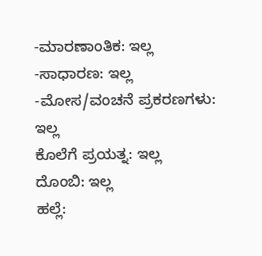-ಮಾರಣಾಂತಿಕ: ಇಲ್ಲ
-ಸಾಧಾರಣ: ಇಲ್ಲ
-ಮೋಸ/ವಂಚನೆ ಪ್ರಕರಣಗಳು: ಇಲ್ಲ
ಕೊಲೆಗೆ ಪ್ರಯತ್ನ: ಇಲ್ಲ
ದೊಂಬಿ: ಇಲ್ಲ
ಹಲ್ಲೆ: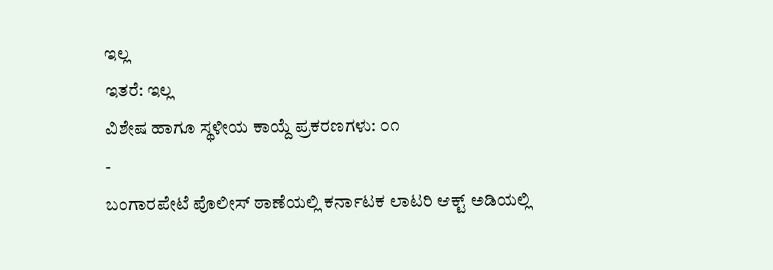ಇಲ್ಲ
ಇತರೆ: ಇಲ್ಲ
ವಿಶೇಷ ಹಾಗೂ ಸ್ಥಳೀಯ ಕಾಯ್ದೆ ಪ್ರಕರಣಗಳು: ೦೧
-
ಬಂಗಾರಪೇಟೆ ಪೊಲೀಸ್ ಠಾಣೆಯಲ್ಲಿ ಕರ್ನಾಟಕ ಲಾಟರಿ ಆಕ್ಟ್ ಅಡಿಯಲ್ಲಿ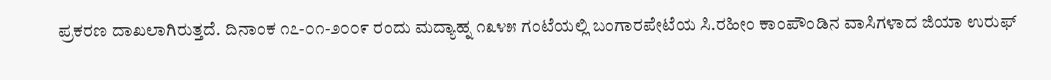ಪ್ರಕರಣ ದಾಖಲಾಗಿರುತ್ತದೆ. ದಿನಾಂಕ ೧೭-೦೧-೨೦೦೯ ರಂದು ಮದ್ಯಾಹ್ನ ೧೩೪೫ ಗಂಟೆಯಲ್ಲಿ ಬಂಗಾರಪೇಟೆಯ ಸಿ.ರಹೀಂ ಕಾಂಪೌಂಡಿನ ವಾಸಿಗಳಾದ ಜಿಯಾ ಉರುಫ್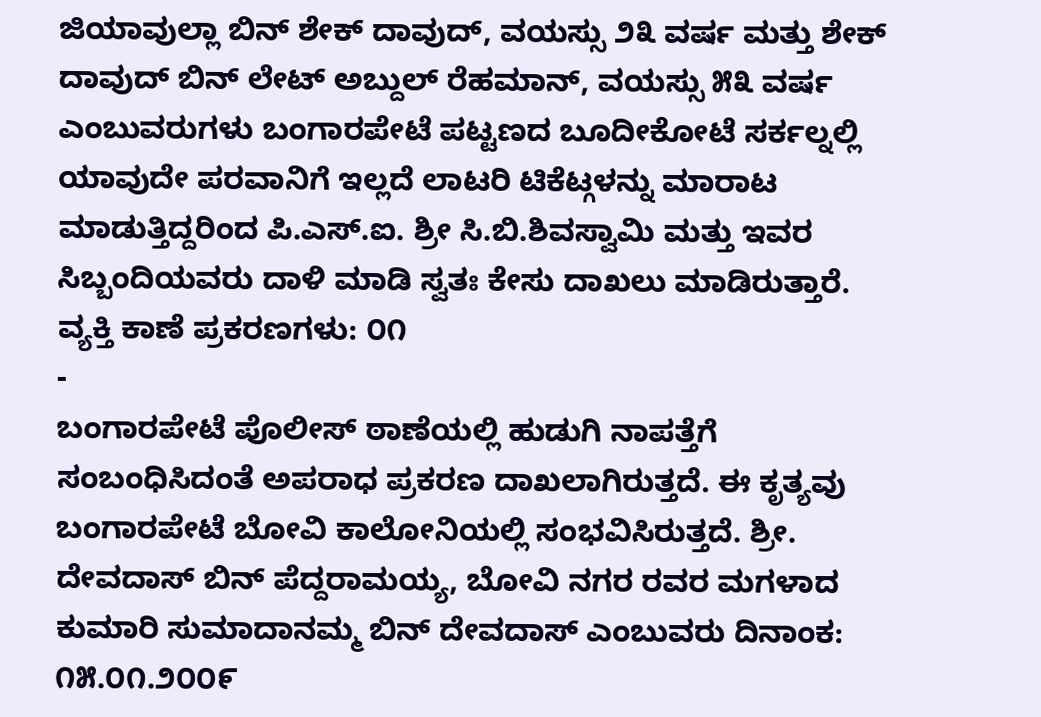ಜಿಯಾವುಲ್ಲಾ ಬಿನ್ ಶೇಕ್ ದಾವುದ್, ವಯಸ್ಸು ೨೩ ವರ್ಷ ಮತ್ತು ಶೇಕ್ ದಾವುದ್ ಬಿನ್ ಲೇಟ್ ಅಬ್ದುಲ್ ರೆಹಮಾನ್, ವಯಸ್ಸು ೫೩ ವರ್ಷ ಎಂಬುವರುಗಳು ಬಂಗಾರಪೇಟೆ ಪಟ್ಟಣದ ಬೂದೀಕೋಟೆ ಸರ್ಕಲ್ನಲ್ಲಿ ಯಾವುದೇ ಪರವಾನಿಗೆ ಇಲ್ಲದೆ ಲಾಟರಿ ಟಿಕೆಟ್ಗಳನ್ನು ಮಾರಾಟ ಮಾಡುತ್ತಿದ್ದರಿಂದ ಪಿ.ಎಸ್.ಐ. ಶ್ರೀ ಸಿ.ಬಿ.ಶಿವಸ್ವಾಮಿ ಮತ್ತು ಇವರ ಸಿಬ್ಬಂದಿಯವರು ದಾಳಿ ಮಾಡಿ ಸ್ವತಃ ಕೇಸು ದಾಖಲು ಮಾಡಿರುತ್ತಾರೆ.
ವ್ಯಕ್ತಿ ಕಾಣೆ ಪ್ರಕರಣಗಳು: ೦೧
-
ಬಂಗಾರಪೇಟೆ ಪೊಲೀಸ್ ಠಾಣೆಯಲ್ಲಿ ಹುಡುಗಿ ನಾಪತ್ತೆಗೆ ಸಂಬಂಧಿಸಿದಂತೆ ಅಪರಾಧ ಪ್ರಕರಣ ದಾಖಲಾಗಿರುತ್ತದೆ. ಈ ಕೃತ್ಯವು ಬಂಗಾರಪೇಟೆ ಬೋವಿ ಕಾಲೋನಿಯಲ್ಲಿ ಸಂಭವಿಸಿರುತ್ತದೆ. ಶ್ರೀ. ದೇವದಾಸ್ ಬಿನ್ ಪೆದ್ದರಾಮಯ್ಯ, ಬೋವಿ ನಗರ ರವರ ಮಗಳಾದ ಕುಮಾರಿ ಸುಮಾದಾನಮ್ಮ ಬಿನ್ ದೇವದಾಸ್ ಎಂಬುವರು ದಿನಾಂಕ: ೧೫.೦೧.೨೦೦೯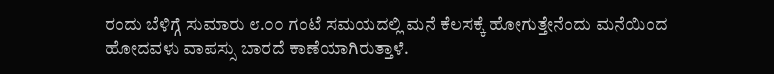ರಂದು ಬೆಳಿಗ್ಗೆ ಸುಮಾರು ೮.೦೦ ಗಂಟೆ ಸಮಯದಲ್ಲಿ ಮನೆ ಕೆಲಸಕ್ಕೆ ಹೋಗುತ್ತೇನೆಂದು ಮನೆಯಿಂದ ಹೋದವಳು ವಾಪಸ್ಸು ಬಾರದೆ ಕಾಣೆಯಾಗಿರುತ್ತಾಳೆ.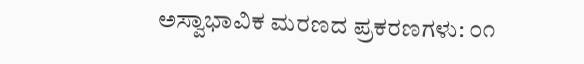ಅಸ್ವಾಭಾವಿಕ ಮರಣದ ಪ್ರಕರಣಗಳು: ೦೧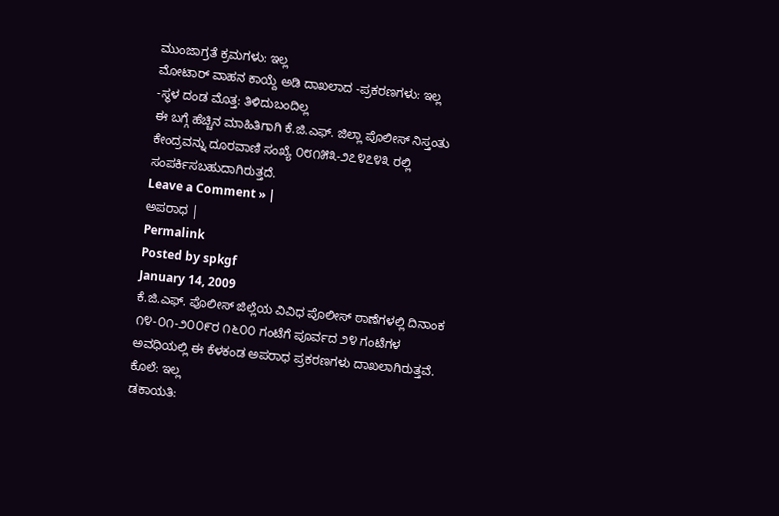ಮುಂಜಾಗ್ರತೆ ಕ್ರಮಗಳು: ಇಲ್ಲ
ಮೋಟಾರ್ ವಾಹನ ಕಾಯ್ದೆ ಅಡಿ ದಾಖಲಾದ -ಪ್ರಕರಣಗಳು: ಇಲ್ಲ
-ಸ್ಥಳ ದಂಡ ಮೊತ್ತ: ತಿಳಿದುಬಂದಿಲ್ಲ
ಈ ಬಗ್ಗೆ ಹೆಚ್ಚಿನ ಮಾಹಿತಿಗಾಗಿ ಕೆ.ಜಿ.ಎಫ್. ಜಿಲ್ಲಾ ಪೊಲೀಸ್ ನಿಸ್ತಂತು ಕೇಂದ್ರವನ್ನು ದೂರವಾಣಿ ಸಂಖ್ಯೆ ೦೮೧೫೩-೨೭೪೭೪೩ ರಲ್ಲಿ ಸಂಪರ್ಕಿಸಬಹುದಾಗಿರುತ್ತದೆ.
Leave a Comment » |
ಅಪರಾಧ |
Permalink
Posted by spkgf
January 14, 2009
ಕೆ.ಜಿ.ಎಫ್. ಪೊಲೀಸ್ ಜಿಲ್ಲೆಯ ವಿವಿಧ ಪೊಲೀಸ್ ಠಾಣೆಗಳಲ್ಲಿ ದಿನಾಂಕ ೧೪-೦೧-೨೦೦೯ರ ೧೬೦೦ ಗಂಟೆಗೆ ಪೂರ್ವದ ೨೪ ಗಂಟೆಗಳ ಅವಧಿಯಲ್ಲಿ ಈ ಕೆಳಕಂಡ ಅಪರಾಧ ಪ್ರಕರಣಗಳು ದಾಖಲಾಗಿರುತ್ತವೆ.
ಕೊಲೆ: ಇಲ್ಲ
ಡಕಾಯತಿ: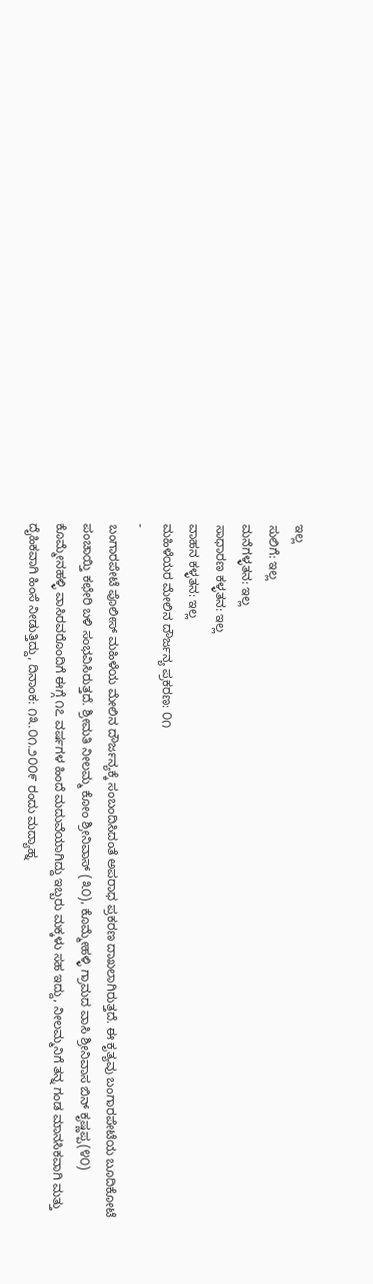ಇಲ್ಲ
ಸುಲಿಗೆ: ಇಲ್ಲ
ಮನೆಗಳ್ಳತನ: ಇಲ್ಲ
ಸಾಧಾರಣ ಕಳ್ಳತನ: ಇಲ್ಲ
ವಾಹನ ಕಳ್ಳತನ: ಇಲ್ಲ
ಮಹಿಳೆಯರ ಮೇಲಿನ ದೌರ್ಜನ್ಯ ಪ್ರಕರಣ: ೦೧
-
ಬಂಗಾರಪೇಟೆ ಪೊಲೀಸ್ ಮಹಿಳೆಯ ಮೇಲಿನ ದೌರ್ಜನ್ಯಕ್ಕೆ ಸಂಬಂದಿಸಿದಂತೆ ಅಪರಾಧ ಪ್ರಕರಣ ದಾಖಲಾಗಿರುತ್ತದೆ. ಈ ಕೃತ್ಯವು ಬಂಗಾರಪೇಟೆಯ ಬೂದಿಕೋಟೆ ಪಂಚಾಯ್ತಿ ಕಛೇರಿ ಬಳಿ ಸಂಭವಿಸಿರುತ್ತದೆ. ಶ್ರೀಮತಿ ನೀಲಮ್ಮ ಕೋಂ ಶ್ರೀನಿವಾಸ್ (೩೦), ಕೊಮ್ಮೇಹಳ್ಳಿ ಗ್ರಾಮದ ವಾಸಿ ಶ್ರೀನಿವಾಸ ಬಿನ್ ಕೃಷ್ಣಪ್ಪ(೪೦) ಕೊಮ್ಮೇನಹಳ್ಳಿ ವಾಸಿರವರೊಂದಿಗೆ ಈಗ್ಗೆ ೧೭ ವರ್ಷಗಳ ಹಿಂದೆ ಮದುವೆಯಾಗಿದ್ದು ಇಬ್ಬರು ಮಕ್ಕಳು ಸಹ ಇದ್ದು, ನೀಲಮ್ಮನಿಗೆ ತನ್ನ ಗಂಡ ಮಾನಸಿಕವಾಗಿ ಮತ್ತು ದೈಹಿಕವಾಗಿ ಹಿಂಸೆ ನೀಡುತ್ತಿದ್ದು, ದಿನಾಂಕ: ೧೩.೦೧.೨೦೦೯ ರಂದು ಮದ್ಯಾಹ್ನ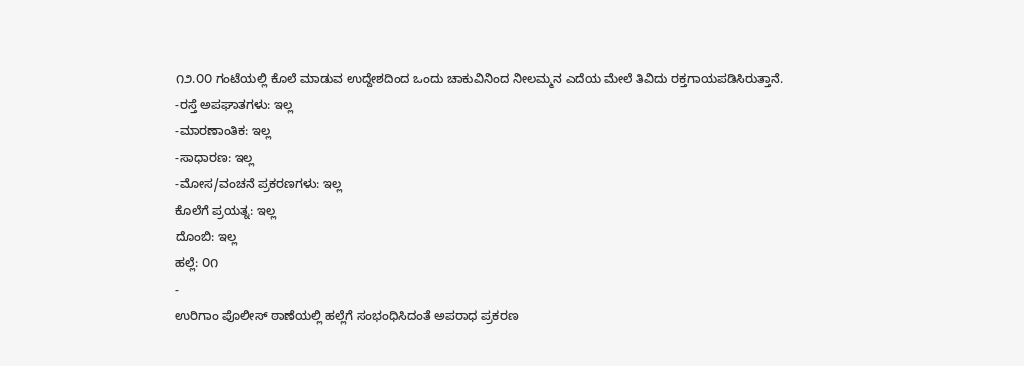೧೨.೦೦ ಗಂಟೆಯಲ್ಲಿ ಕೊಲೆ ಮಾಡುವ ಉದ್ದೇಶದಿಂದ ಒಂದು ಚಾಕುವಿನಿಂದ ನೀಲಮ್ಮನ ಎದೆಯ ಮೇಲೆ ತಿವಿದು ರಕ್ತಗಾಯಪಡಿಸಿರುತ್ತಾನೆ.
-ರಸ್ತೆ ಅಪಘಾತಗಳು: ಇಲ್ಲ
-ಮಾರಣಾಂತಿಕ: ಇಲ್ಲ
-ಸಾಧಾರಣ: ಇಲ್ಲ
-ಮೋಸ/ವಂಚನೆ ಪ್ರಕರಣಗಳು: ಇಲ್ಲ
ಕೊಲೆಗೆ ಪ್ರಯತ್ನ: ಇಲ್ಲ
ದೊಂಬಿ: ಇಲ್ಲ
ಹಲ್ಲೆ: ೦೧
-
ಉರಿಗಾಂ ಪೊಲೀಸ್ ಠಾಣೆಯಲ್ಲಿ ಹಲ್ಲೆಗೆ ಸಂಭಂಧಿಸಿದಂತೆ ಅಪರಾಧ ಪ್ರಕರಣ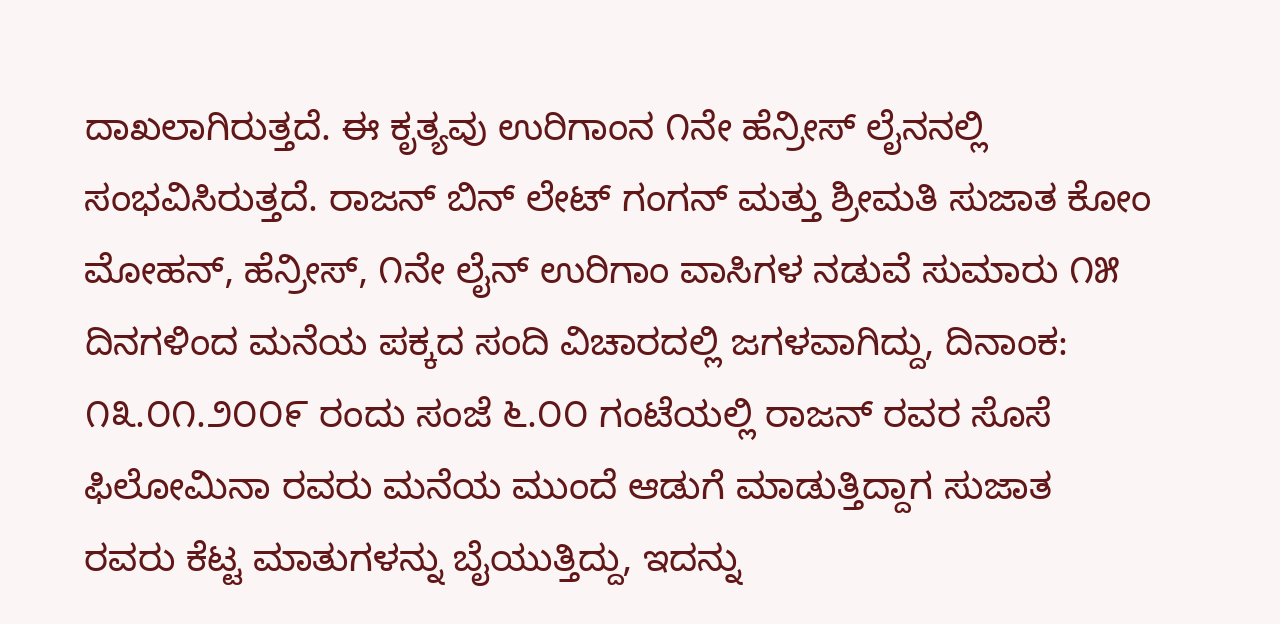ದಾಖಲಾಗಿರುತ್ತದೆ. ಈ ಕೃತ್ಯವು ಉರಿಗಾಂನ ೧ನೇ ಹೆನ್ರೀಸ್ ಲೈನನಲ್ಲಿ ಸಂಭವಿಸಿರುತ್ತದೆ. ರಾಜನ್ ಬಿನ್ ಲೇಟ್ ಗಂಗನ್ ಮತ್ತು ಶ್ರೀಮತಿ ಸುಜಾತ ಕೋಂ ಮೋಹನ್, ಹೆನ್ರೀಸ್, ೧ನೇ ಲೈನ್ ಉರಿಗಾಂ ವಾಸಿಗಳ ನಡುವೆ ಸುಮಾರು ೧೫ ದಿನಗಳಿಂದ ಮನೆಯ ಪಕ್ಕದ ಸಂದಿ ವಿಚಾರದಲ್ಲಿ ಜಗಳವಾಗಿದ್ದು, ದಿನಾಂಕ: ೧೩.೦೧.೨೦೦೯ ರಂದು ಸಂಜೆ ೬.೦೦ ಗಂಟೆಯಲ್ಲಿ ರಾಜನ್ ರವರ ಸೊಸೆ ಫಿಲೋಮಿನಾ ರವರು ಮನೆಯ ಮುಂದೆ ಆಡುಗೆ ಮಾಡುತ್ತಿದ್ದಾಗ ಸುಜಾತ ರವರು ಕೆಟ್ಟ ಮಾತುಗಳನ್ನು ಬೈಯುತ್ತಿದ್ದು, ಇದನ್ನು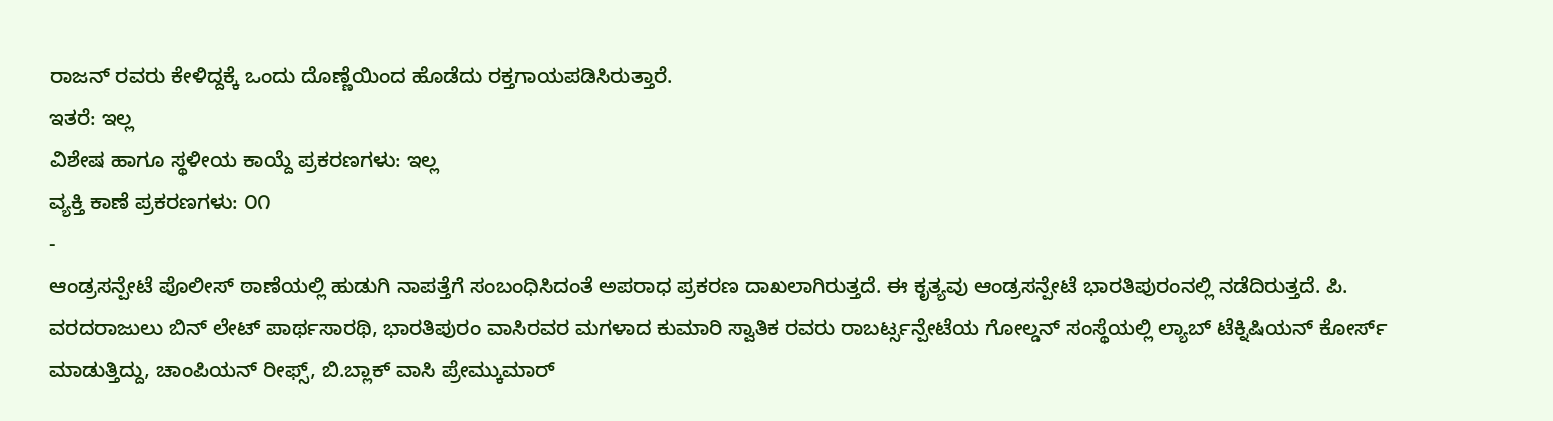ರಾಜನ್ ರವರು ಕೇಳಿದ್ದಕ್ಕೆ ಒಂದು ದೊಣ್ಣೆಯಿಂದ ಹೊಡೆದು ರಕ್ತಗಾಯಪಡಿಸಿರುತ್ತಾರೆ.
ಇತರೆ: ಇಲ್ಲ
ವಿಶೇಷ ಹಾಗೂ ಸ್ಥಳೀಯ ಕಾಯ್ದೆ ಪ್ರಕರಣಗಳು: ಇಲ್ಲ
ವ್ಯಕ್ತಿ ಕಾಣೆ ಪ್ರಕರಣಗಳು: ೦೧
-
ಆಂಡ್ರಸನ್ಪೇಟೆ ಪೊಲೀಸ್ ಠಾಣೆಯಲ್ಲಿ ಹುಡುಗಿ ನಾಪತ್ತೆಗೆ ಸಂಬಂಧಿಸಿದಂತೆ ಅಪರಾಧ ಪ್ರಕರಣ ದಾಖಲಾಗಿರುತ್ತದೆ. ಈ ಕೃತ್ಯವು ಆಂಡ್ರಸನ್ಪೇಟೆ ಭಾರತಿಪುರಂನಲ್ಲಿ ನಡೆದಿರುತ್ತದೆ. ಪಿ. ವರದರಾಜುಲು ಬಿನ್ ಲೇಟ್ ಪಾರ್ಥಸಾರಥಿ, ಭಾರತಿಪುರಂ ವಾಸಿರವರ ಮಗಳಾದ ಕುಮಾರಿ ಸ್ವಾತಿಕ ರವರು ರಾಬರ್ಟ್ಸನ್ಪೇಟೆಯ ಗೋಲ್ಡನ್ ಸಂಸ್ಥೆಯಲ್ಲಿ ಲ್ಯಾಬ್ ಟೆಕ್ನಿಷಿಯನ್ ಕೋರ್ಸ್ ಮಾಡುತ್ತಿದ್ದು, ಚಾಂಪಿಯನ್ ರೀಫ್ಸ್, ಬಿ.ಬ್ಲಾಕ್ ವಾಸಿ ಪ್ರೇಮ್ಕುಮಾರ್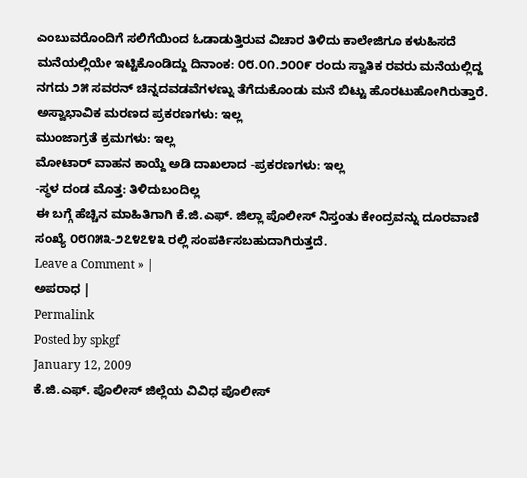ಎಂಬುವರೊಂದಿಗೆ ಸಲಿಗೆಯಿಂದ ಓಡಾಡುತ್ತಿರುವ ವಿಚಾರ ತಿಳಿದು ಕಾಲೇಜಿಗೂ ಕಳುಹಿಸದೆ ಮನೆಯಲ್ಲಿಯೇ ಇಟ್ಟಿಕೊಂಡಿದ್ದು ದಿನಾಂಕ: ೦೮.೦೧.೨೦೦೯ ರಂದು ಸ್ವಾತಿಕ ರವರು ಮನೆಯಲ್ಲಿದ್ದ ನಗದು ೨೫ ಸವರನ್ ಚಿನ್ನದವಡವೆಗಳಣ್ನು ತೆಗೆದುಕೊಂಡು ಮನೆ ಬಿಟ್ಟು ಹೊರಟುಹೋಗಿರುತ್ತಾರೆ.
ಅಸ್ವಾಭಾವಿಕ ಮರಣದ ಪ್ರಕರಣಗಳು: ಇಲ್ಲ
ಮುಂಜಾಗ್ರತೆ ಕ್ರಮಗಳು: ಇಲ್ಲ
ಮೋಟಾರ್ ವಾಹನ ಕಾಯ್ದೆ ಅಡಿ ದಾಖಲಾದ -ಪ್ರಕರಣಗಳು: ಇಲ್ಲ
-ಸ್ಥಳ ದಂಡ ಮೊತ್ತ: ತಿಳಿದುಬಂದಿಲ್ಲ
ಈ ಬಗ್ಗೆ ಹೆಚ್ಚಿನ ಮಾಹಿತಿಗಾಗಿ ಕೆ.ಜಿ.ಎಫ್. ಜಿಲ್ಲಾ ಪೊಲೀಸ್ ನಿಸ್ತಂತು ಕೇಂದ್ರವನ್ನು ದೂರವಾಣಿ ಸಂಖ್ಯೆ ೦೮೧೫೩-೨೭೪೭೪೩ ರಲ್ಲಿ ಸಂಪರ್ಕಿಸಬಹುದಾಗಿರುತ್ತದೆ.
Leave a Comment » |
ಅಪರಾಧ |
Permalink
Posted by spkgf
January 12, 2009
ಕೆ.ಜಿ.ಎಫ್. ಪೊಲೀಸ್ ಜಿಲ್ಲೆಯ ವಿವಿಧ ಪೊಲೀಸ್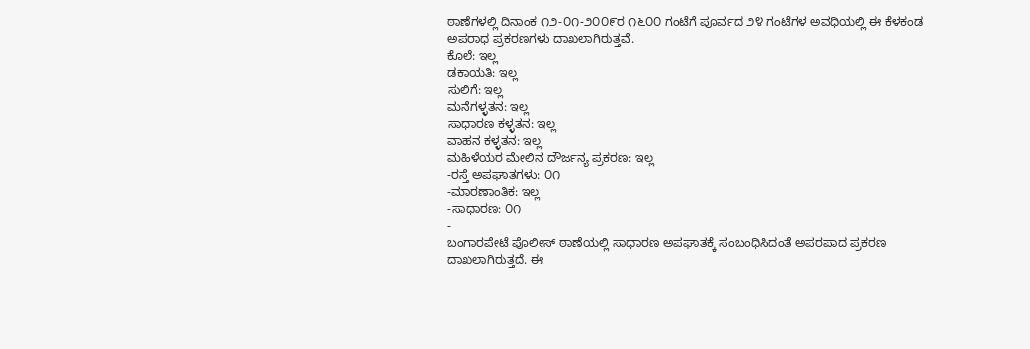ಠಾಣೆಗಳಲ್ಲಿ ದಿನಾಂಕ ೧೨-೦೧-೨೦೦೯ರ ೧೬೦೦ ಗಂಟೆಗೆ ಪೂರ್ವದ ೨೪ ಗಂಟೆಗಳ ಅವಧಿಯಲ್ಲಿ ಈ ಕೆಳಕಂಡ ಅಪರಾಧ ಪ್ರಕರಣಗಳು ದಾಖಲಾಗಿರುತ್ತವೆ.
ಕೊಲೆ: ಇಲ್ಲ
ಡಕಾಯತಿ: ಇಲ್ಲ
ಸುಲಿಗೆ: ಇಲ್ಲ
ಮನೆಗಳ್ಳತನ: ಇಲ್ಲ
ಸಾಧಾರಣ ಕಳ್ಳತನ: ಇಲ್ಲ
ವಾಹನ ಕಳ್ಳತನ: ಇಲ್ಲ
ಮಹಿಳೆಯರ ಮೇಲಿನ ದೌರ್ಜನ್ಯ ಪ್ರಕರಣ: ಇಲ್ಲ
-ರಸ್ತೆ ಅಪಘಾತಗಳು: ೦೧
-ಮಾರಣಾಂತಿಕ: ಇಲ್ಲ
-ಸಾಧಾರಣ: ೦೧
-
ಬಂಗಾರಪೇಟೆ ಪೊಲೀಸ್ ಠಾಣೆಯಲ್ಲಿ ಸಾಧಾರಣ ಅಪಘಾತಕ್ಕೆ ಸಂಬಂಧಿಸಿದಂತೆ ಅಪರಪಾದ ಪ್ರಕರಣ ದಾಖಲಾಗಿರುತ್ತದೆ. ಈ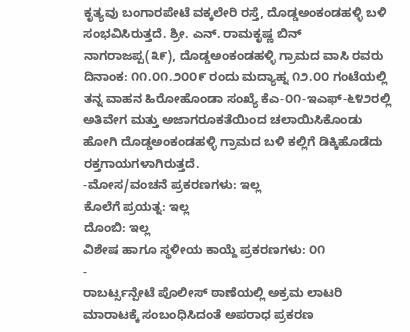ಕೃತ್ಯವು ಬಂಗಾರಪೇಟೆ ವಕ್ಕಲೇರಿ ರಸ್ತೆ, ದೊಡ್ಡಅಂಕಂಡಹಳ್ಳಿ ಬಳಿ ಸಂಭವಿಸಿರುತ್ತದೆ. ಶ್ರೀ. ಎನ್. ರಾಮಕೃಷ್ಣ ಬಿನ್ ನಾಗರಾಜಪ್ಪ(೩೯), ದೊಡ್ಡಅಂಕಂಡಹಳ್ಳಿ ಗ್ರಾಮದ ವಾಸಿ ರವರು ದಿನಾಂಕ: ೧೧.೦೧.೨೦೦೯ ರಂದು ಮದ್ಯಾಹ್ನ ೧೨.೦೦ ಗಂಟೆಯಲ್ಲಿ ತನ್ನ ವಾಹನ ಹಿರೋಹೊಂಡಾ ಸಂಖ್ಯೆ ಕೆಎ-೦೧-ಇಎಫ್-೬೪೨ರಲ್ಲಿ ಅತಿವೇಗ ಮತ್ತು ಅಜಾಗರೂಕತೆಯಿಂದ ಚಲಾಯಿಸಿಕೊಂಡು ಹೋಗಿ ದೊಡ್ಡಅಂಕಂಡಹಳ್ಳಿ ಗ್ರಾಮದ ಬಳಿ ಕಲ್ಲಿಗೆ ಡಿಕ್ಕಿಹೊಡೆದು ರಕ್ತಗಾಯಗಳಾಗಿರುತ್ತದೆ.
-ಮೋಸ/ವಂಚನೆ ಪ್ರಕರಣಗಳು: ಇಲ್ಲ
ಕೊಲೆಗೆ ಪ್ರಯತ್ನ: ಇಲ್ಲ
ದೊಂಬಿ: ಇಲ್ಲ
ವಿಶೇಷ ಹಾಗೂ ಸ್ಥಳೀಯ ಕಾಯ್ದೆ ಪ್ರಕರಣಗಳು: ೦೧
-
ರಾಬರ್ಟ್ಸನ್ಪೇಟೆ ಪೊಲೀಸ್ ಠಾಣೆಯಲ್ಲಿ ಅಕ್ರಮ ಲಾಟರಿ ಮಾರಾಟಕ್ಕೆ ಸಂಬಂಧಿಸಿದಂತೆ ಅಪರಾಧ ಪ್ರಕರಣ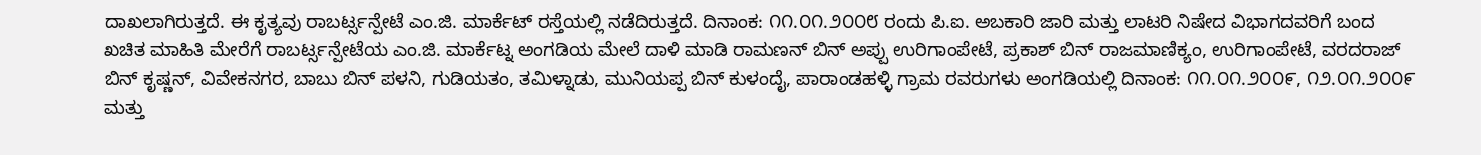ದಾಖಲಾಗಿರುತ್ತದೆ. ಈ ಕೃತ್ಯವು ರಾಬರ್ಟ್ಸನ್ಪೇಟೆ ಎಂ.ಜಿ. ಮಾರ್ಕೆಟ್ ರಸ್ತೆಯಲ್ಲಿ ನಡೆದಿರುತ್ತದೆ. ದಿನಾಂಕ: ೧೧.೦೧.೨೦೦೮ ರಂದು ಪಿ.ಐ. ಅಬಕಾರಿ ಜಾರಿ ಮತ್ತು ಲಾಟರಿ ನಿಷೇದ ವಿಭಾಗದವರಿಗೆ ಬಂದ ಖಚಿತ ಮಾಹಿತಿ ಮೇರೆಗೆ ರಾಬರ್ಟ್ಸನ್ಪೇಟೆಯ ಎಂ.ಜಿ. ಮಾರ್ಕೆಟ್ನ ಅಂಗಡಿಯ ಮೇಲೆ ದಾಳಿ ಮಾಡಿ ರಾಮಣನ್ ಬಿನ್ ಅಪ್ಪು ಉರಿಗಾಂಪೇಟೆ, ಪ್ರಕಾಶ್ ಬಿನ್ ರಾಜಮಾಣಿಕ್ಯಂ, ಉರಿಗಾಂಪೇಟೆ, ವರದರಾಜ್ ಬಿನ್ ಕೃಷ್ಣನ್, ವಿವೇಕನಗರ, ಬಾಬು ಬಿನ್ ಪಳನಿ, ಗುಡಿಯತಂ, ತಮಿಳ್ನಾಡು, ಮುನಿಯಪ್ಪ ಬಿನ್ ಕುಳಂದೈ, ಪಾರಾಂಡಹಳ್ಳಿ ಗ್ರಾಮ ರವರುಗಳು ಅಂಗಡಿಯಲ್ಲಿ ದಿನಾಂಕ: ೧೧.೦೧.೨೦೦೯, ೧೨.೦೧.೨೦೦೯ ಮತ್ತು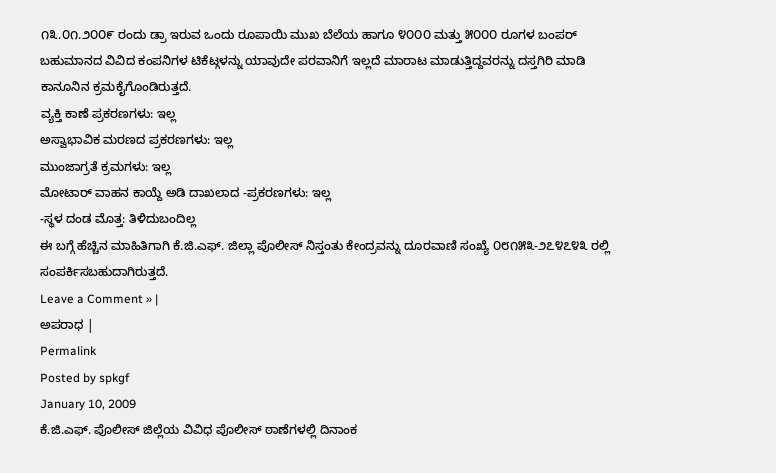೧೩.೦೧.೨೦೦೯ ರಂದು ಡ್ರಾ ಇರುವ ಒಂದು ರೂಪಾಯಿ ಮುಖ ಬೆಲೆಯ ಹಾಗೂ ೪೦೦೦ ಮತ್ತು ೫೦೦೦ ರೂಗಳ ಬಂಪರ್ ಬಹುಮಾನದ ವಿವಿದ ಕಂಪನಿಗಳ ಟಿಕೆಟ್ಗಳನ್ನು ಯಾವುದೇ ಪರವಾನಿಗೆ ಇಲ್ಲದೆ ಮಾರಾಟ ಮಾಡುತ್ತಿದ್ದವರನ್ನು ದಸ್ತಗಿರಿ ಮಾಡಿ ಕಾನೂನಿನ ಕ್ರಮಕೈಗೊಂಡಿರುತ್ತದೆ.
ವ್ಯಕ್ತಿ ಕಾಣೆ ಪ್ರಕರಣಗಳು: ಇಲ್ಲ
ಅಸ್ವಾಭಾವಿಕ ಮರಣದ ಪ್ರಕರಣಗಳು: ಇಲ್ಲ
ಮುಂಜಾಗ್ರತೆ ಕ್ರಮಗಳು: ಇಲ್ಲ
ಮೋಟಾರ್ ವಾಹನ ಕಾಯ್ದೆ ಅಡಿ ದಾಖಲಾದ -ಪ್ರಕರಣಗಳು: ಇಲ್ಲ
-ಸ್ಥಳ ದಂಡ ಮೊತ್ತ: ತಿಳಿದುಬಂದಿಲ್ಲ
ಈ ಬಗ್ಗೆ ಹೆಚ್ಚಿನ ಮಾಹಿತಿಗಾಗಿ ಕೆ.ಜಿ.ಎಫ್. ಜಿಲ್ಲಾ ಪೊಲೀಸ್ ನಿಸ್ತಂತು ಕೇಂದ್ರವನ್ನು ದೂರವಾಣಿ ಸಂಖ್ಯೆ ೦೮೧೫೩-೨೭೪೭೪೩ ರಲ್ಲಿ ಸಂಪರ್ಕಿಸಬಹುದಾಗಿರುತ್ತದೆ.
Leave a Comment » |
ಅಪರಾಧ |
Permalink
Posted by spkgf
January 10, 2009
ಕೆ.ಜಿ.ಎಫ್. ಪೊಲೀಸ್ ಜಿಲ್ಲೆಯ ವಿವಿಧ ಪೊಲೀಸ್ ಠಾಣೆಗಳಲ್ಲಿ ದಿನಾಂಕ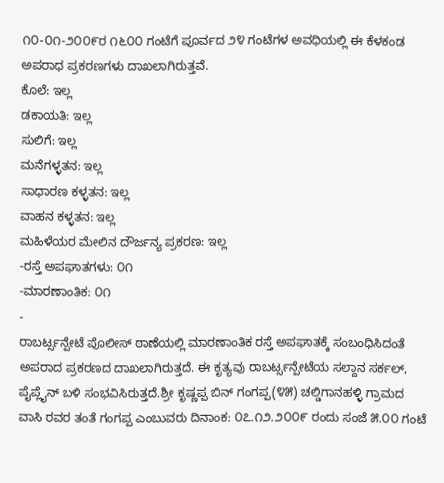೧೦-೦೧-೨೦೦೯ರ ೧೬೦೦ ಗಂಟೆಗೆ ಪೂರ್ವದ ೨೪ ಗಂಟೆಗಳ ಅವಧಿಯಲ್ಲಿ ಈ ಕೆಳಕಂಡ ಅಪರಾಧ ಪ್ರಕರಣಗಳು ದಾಖಲಾಗಿರುತ್ತವೆ.
ಕೊಲೆ: ಇಲ್ಲ
ಡಕಾಯತಿ: ಇಲ್ಲ
ಸುಲಿಗೆ: ಇಲ್ಲ
ಮನೆಗಳ್ಳತನ: ಇಲ್ಲ
ಸಾಧಾರಣ ಕಳ್ಳತನ: ಇಲ್ಲ
ವಾಹನ ಕಳ್ಳತನ: ಇಲ್ಲ
ಮಹಿಳೆಯರ ಮೇಲಿನ ದೌರ್ಜನ್ಯ ಪ್ರಕರಣ: ಇಲ್ಲ
-ರಸ್ತೆ ಅಪಘಾತಗಳು: ೦೧
-ಮಾರಣಾಂತಿಕ: ೦೧
-
ರಾಬರ್ಟ್ಸನ್ಪೇಟೆ ಪೊಲೀಸ್ ಠಾಣೆಯಲ್ಲಿ ಮಾರಣಾಂತಿಕ ರಸ್ತೆ ಅಪಘಾತಕ್ಕೆ ಸಂಬಂಧಿಸಿದಂತೆ ಅಪರಾದ ಪ್ರಕರಣದ ದಾಖಲಾಗಿರುತ್ತದೆ. ಈ ಕೃತ್ಯವು ರಾಬರ್ಟ್ಸನ್ಪೇಟೆಯ ಸಲ್ದಾನ ಸರ್ಕಲ್, ಪೈಪ್ಲೈನ್ ಬಳಿ ಸಂಭವಿಸಿರುತ್ತದೆ.ಶ್ರೀ ಕೃಷ್ಣಪ್ಪ ಬಿನ್ ಗಂಗಪ್ಪ(೪೫) ಚಲ್ಡಿಗಾನಹಳ್ಳಿ ಗ್ರಾಮದ ವಾಸಿ ರವರ ತಂತೆ ಗಂಗಪ್ಪ ಎಂಬುವರು ದಿನಾಂಕ: ೦೭.೧೨.೨೦೦೯ ರಂದು ಸಂಜೆ ೫.೦೦ ಗಂಟೆ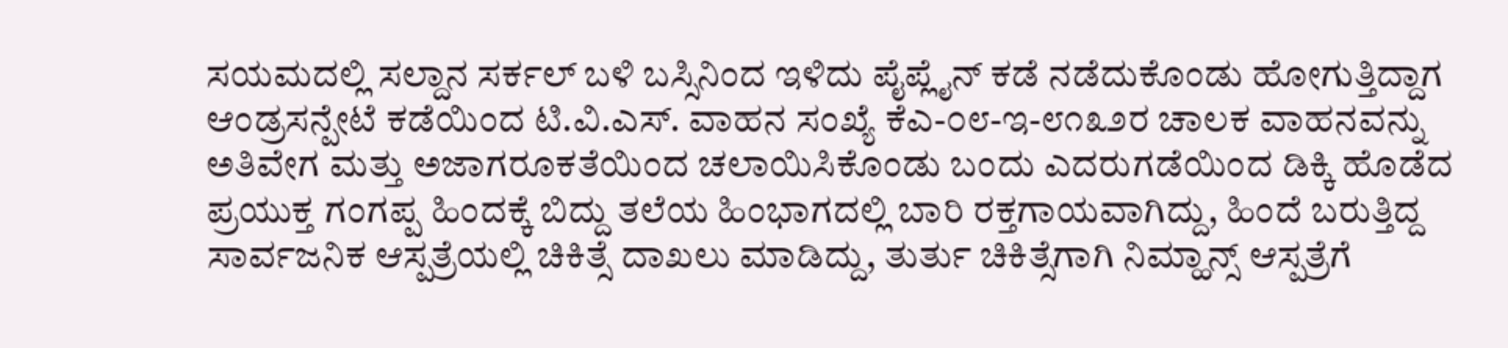ಸಯಮದಲ್ಲಿ ಸಲ್ದಾನ ಸರ್ಕಲ್ ಬಳಿ ಬಸ್ಸಿನಿಂದ ಇಳಿದು ಪೈಪ್ಲೈನ್ ಕಡೆ ನಡೆದುಕೊಂಡು ಹೋಗುತ್ತಿದ್ದಾಗ ಆಂಡ್ರಸನ್ಪೇಟೆ ಕಡೆಯಿಂದ ಟಿ.ವಿ.ಎಸ್. ವಾಹನ ಸಂಖ್ಯೆ ಕೆಎ-೦೮-ಇ-೮೧೩೨ರ ಚಾಲಕ ವಾಹನವನ್ನು ಅತಿವೇಗ ಮತ್ತು ಅಜಾಗರೂಕತೆಯಿಂದ ಚಲಾಯಿಸಿಕೊಂಡು ಬಂದು ಎದರುಗಡೆಯಿಂದ ಡಿಕ್ಕಿ ಹೊಡೆದ ಪ್ರಯುಕ್ತ ಗಂಗಪ್ಪ ಹಿಂದಕ್ಕೆ ಬಿದ್ದು ತಲೆಯ ಹಿಂಭಾಗದಲ್ಲಿ ಬಾರಿ ರಕ್ತಗಾಯವಾಗಿದ್ದು, ಹಿಂದೆ ಬರುತ್ತಿದ್ದ ಸಾರ್ವಜನಿಕ ಆಸ್ಪತ್ರೆಯಲ್ಲಿ ಚಿಕಿತ್ಸೆ ದಾಖಲು ಮಾಡಿದ್ದು, ತುರ್ತು ಚಿಕಿತ್ಸೆಗಾಗಿ ನಿಮ್ಹಾನ್ಸ್ ಆಸ್ಪತ್ರೆಗೆ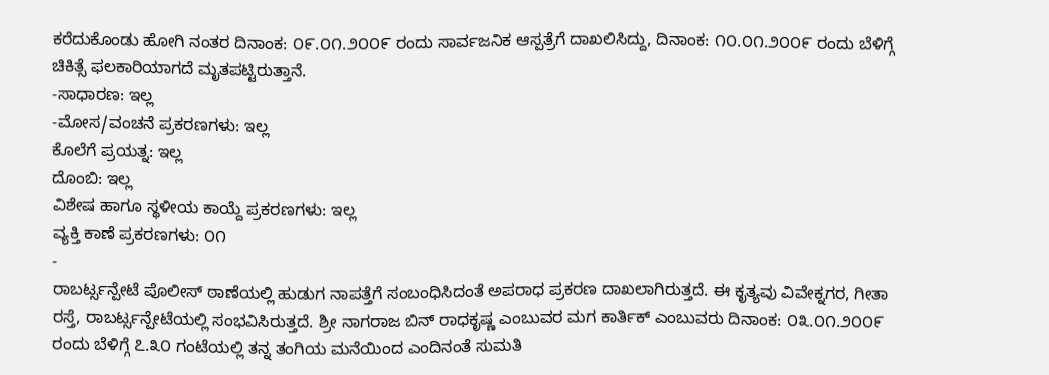ಕರೆದುಕೊಂಡು ಹೋಗಿ ನಂತರ ದಿನಾಂಕ: ೦೯.೦೧.೨೦೦೯ ರಂದು ಸಾರ್ವಜನಿಕ ಆಸ್ಪತ್ರೆಗೆ ದಾಖಲಿಸಿದ್ದು, ದಿನಾಂಕ: ೧೦.೦೧.೨೦೦೯ ರಂದು ಬೆಳಿಗ್ಗೆ ಚಿಕಿತ್ಸೆ ಫಲಕಾರಿಯಾಗದೆ ಮೃತಪಟ್ಟಿರುತ್ತಾನೆ.
-ಸಾಧಾರಣ: ಇಲ್ಲ
-ಮೋಸ/ವಂಚನೆ ಪ್ರಕರಣಗಳು: ಇಲ್ಲ
ಕೊಲೆಗೆ ಪ್ರಯತ್ನ: ಇಲ್ಲ
ದೊಂಬಿ: ಇಲ್ಲ
ವಿಶೇಷ ಹಾಗೂ ಸ್ಥಳೀಯ ಕಾಯ್ದೆ ಪ್ರಕರಣಗಳು: ಇಲ್ಲ
ವ್ಯಕ್ತಿ ಕಾಣೆ ಪ್ರಕರಣಗಳು: ೦೧
-
ರಾಬರ್ಟ್ಸನ್ಪೇಟೆ ಪೊಲೀಸ್ ಠಾಣೆಯಲ್ಲಿ ಹುಡುಗ ನಾಪತ್ತೆಗೆ ಸಂಬಂಧಿಸಿದಂತೆ ಅಪರಾಧ ಪ್ರಕರಣ ದಾಖಲಾಗಿರುತ್ತದೆ. ಈ ಕೃತ್ಯವು ವಿವೇಕ್ನಗರ, ಗೀತಾ ರಸ್ತೆ, ರಾಬರ್ಟ್ಸನ್ಪೇಟೆಯಲ್ಲಿ ಸಂಭವಿಸಿರುತ್ತದೆ. ಶ್ರೀ ನಾಗರಾಜ ಬಿನ್ ರಾಧಕೃಷ್ಣ ಎಂಬುವರ ಮಗ ಕಾರ್ತಿಕ್ ಎಂಬುವರು ದಿನಾಂಕ: ೦೩.೦೧.೨೦೦೯ ರಂದು ಬೆಳಿಗ್ಗೆ ೭.೩೦ ಗಂಟೆಯಲ್ಲಿ ತನ್ನ ತಂಗಿಯ ಮನೆಯಿಂದ ಎಂದಿನಂತೆ ಸುಮತಿ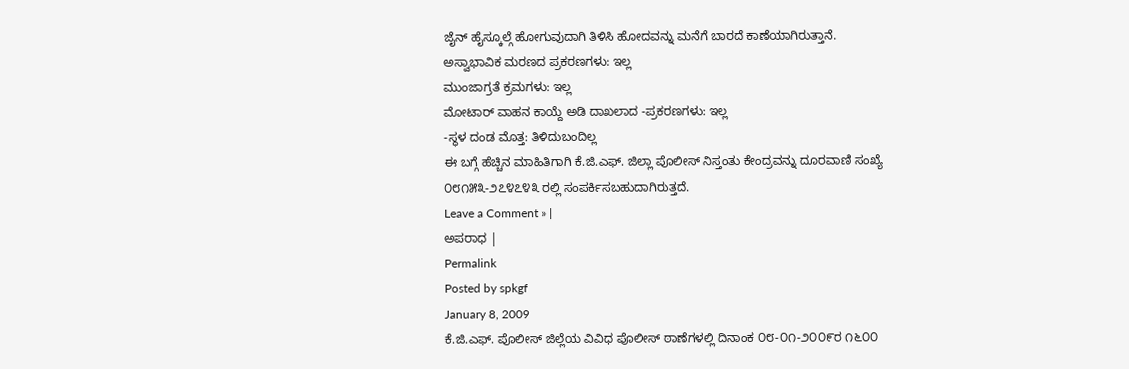ಜೈನ್ ಹೈಸ್ಕೂಲ್ಗೆ ಹೋಗುವುದಾಗಿ ತಿಳಿಸಿ ಹೋದವನ್ನು ಮನೆಗೆ ಬಾರದೆ ಕಾಣೆಯಾಗಿರುತ್ತಾನೆ.
ಅಸ್ವಾಭಾವಿಕ ಮರಣದ ಪ್ರಕರಣಗಳು: ಇಲ್ಲ
ಮುಂಜಾಗ್ರತೆ ಕ್ರಮಗಳು: ಇಲ್ಲ
ಮೋಟಾರ್ ವಾಹನ ಕಾಯ್ದೆ ಅಡಿ ದಾಖಲಾದ -ಪ್ರಕರಣಗಳು: ಇಲ್ಲ
-ಸ್ಥಳ ದಂಡ ಮೊತ್ತ: ತಿಳಿದುಬಂದಿಲ್ಲ
ಈ ಬಗ್ಗೆ ಹೆಚ್ಚಿನ ಮಾಹಿತಿಗಾಗಿ ಕೆ.ಜಿ.ಎಫ್. ಜಿಲ್ಲಾ ಪೊಲೀಸ್ ನಿಸ್ತಂತು ಕೇಂದ್ರವನ್ನು ದೂರವಾಣಿ ಸಂಖ್ಯೆ ೦೮೧೫೩-೨೭೪೭೪೩ ರಲ್ಲಿ ಸಂಪರ್ಕಿಸಬಹುದಾಗಿರುತ್ತದೆ.
Leave a Comment » |
ಅಪರಾಧ |
Permalink
Posted by spkgf
January 8, 2009
ಕೆ.ಜಿ.ಎಫ್. ಪೊಲೀಸ್ ಜಿಲ್ಲೆಯ ವಿವಿಧ ಪೊಲೀಸ್ ಠಾಣೆಗಳಲ್ಲಿ ದಿನಾಂಕ ೦೮-೦೧-೨೦೦೯ರ ೧೬೦೦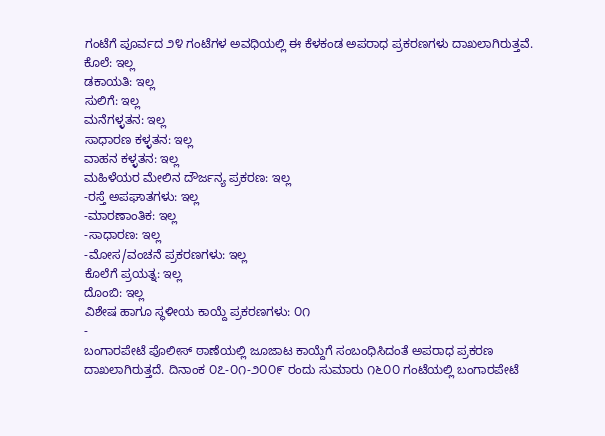ಗಂಟೆಗೆ ಪೂರ್ವದ ೨೪ ಗಂಟೆಗಳ ಅವಧಿಯಲ್ಲಿ ಈ ಕೆಳಕಂಡ ಅಪರಾಧ ಪ್ರಕರಣಗಳು ದಾಖಲಾಗಿರುತ್ತವೆ.
ಕೊಲೆ: ಇಲ್ಲ
ಡಕಾಯತಿ: ಇಲ್ಲ
ಸುಲಿಗೆ: ಇಲ್ಲ
ಮನೆಗಳ್ಳತನ: ಇಲ್ಲ
ಸಾಧಾರಣ ಕಳ್ಳತನ: ಇಲ್ಲ
ವಾಹನ ಕಳ್ಳತನ: ಇಲ್ಲ
ಮಹಿಳೆಯರ ಮೇಲಿನ ದೌರ್ಜನ್ಯ ಪ್ರಕರಣ: ಇಲ್ಲ
-ರಸ್ತೆ ಅಪಘಾತಗಳು: ಇಲ್ಲ
-ಮಾರಣಾಂತಿಕ: ಇಲ್ಲ
-ಸಾಧಾರಣ: ಇಲ್ಲ
-ಮೋಸ/ವಂಚನೆ ಪ್ರಕರಣಗಳು: ಇಲ್ಲ
ಕೊಲೆಗೆ ಪ್ರಯತ್ನ: ಇಲ್ಲ
ದೊಂಬಿ: ಇಲ್ಲ
ವಿಶೇಷ ಹಾಗೂ ಸ್ಥಳೀಯ ಕಾಯ್ದೆ ಪ್ರಕರಣಗಳು: ೦೧
-
ಬಂಗಾರಪೇಟೆ ಪೊಲೀಸ್ ಠಾಣೆಯಲ್ಲಿ ಜೂಜಾಟ ಕಾಯ್ದೆಗೆ ಸಂಬಂಧಿಸಿದಂತೆ ಅಪರಾಧ ಪ್ರಕರಣ ದಾಖಲಾಗಿರುತ್ತದೆ. ದಿನಾಂಕ ೦೭-೦೧-೨೦೦೯ ರಂದು ಸುಮಾರು ೧೬೦೦ ಗಂಟೆಯಲ್ಲಿ ಬಂಗಾರಪೇಟೆ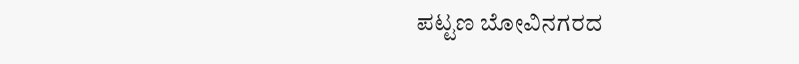ಪಟ್ಟಣ ಬೋವಿನಗರದ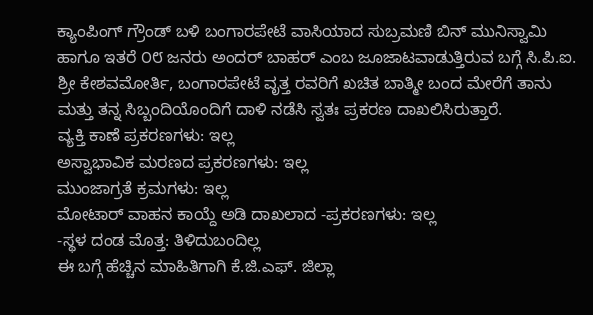ಕ್ಯಾಂಪಿಂಗ್ ಗ್ರೌಂಡ್ ಬಳಿ ಬಂಗಾರಪೇಟೆ ವಾಸಿಯಾದ ಸುಬ್ರಮಣಿ ಬಿನ್ ಮುನಿಸ್ವಾಮಿ ಹಾಗೂ ಇತರೆ ೦೮ ಜನರು ಅಂದರ್ ಬಾಹರ್ ಎಂಬ ಜೂಜಾಟವಾಡುತ್ತಿರುವ ಬಗ್ಗೆ ಸಿ.ಪಿ.ಐ. ಶ್ರೀ ಕೇಶವಮೋರ್ತಿ, ಬಂಗಾರಪೇಟೆ ವೃತ್ತ ರವರಿಗೆ ಖಚಿತ ಬಾತ್ಮೀ ಬಂದ ಮೇರೆಗೆ ತಾನು ಮತ್ತು ತನ್ನ ಸಿಬ್ಬಂದಿಯೊಂದಿಗೆ ದಾಳಿ ನಡೆಸಿ ಸ್ವತಃ ಪ್ರಕರಣ ದಾಖಲಿಸಿರುತ್ತಾರೆ.
ವ್ಯಕ್ತಿ ಕಾಣೆ ಪ್ರಕರಣಗಳು: ಇಲ್ಲ
ಅಸ್ವಾಭಾವಿಕ ಮರಣದ ಪ್ರಕರಣಗಳು: ಇಲ್ಲ
ಮುಂಜಾಗ್ರತೆ ಕ್ರಮಗಳು: ಇಲ್ಲ
ಮೋಟಾರ್ ವಾಹನ ಕಾಯ್ದೆ ಅಡಿ ದಾಖಲಾದ -ಪ್ರಕರಣಗಳು: ಇಲ್ಲ
-ಸ್ಥಳ ದಂಡ ಮೊತ್ತ: ತಿಳಿದುಬಂದಿಲ್ಲ
ಈ ಬಗ್ಗೆ ಹೆಚ್ಚಿನ ಮಾಹಿತಿಗಾಗಿ ಕೆ.ಜಿ.ಎಫ್. ಜಿಲ್ಲಾ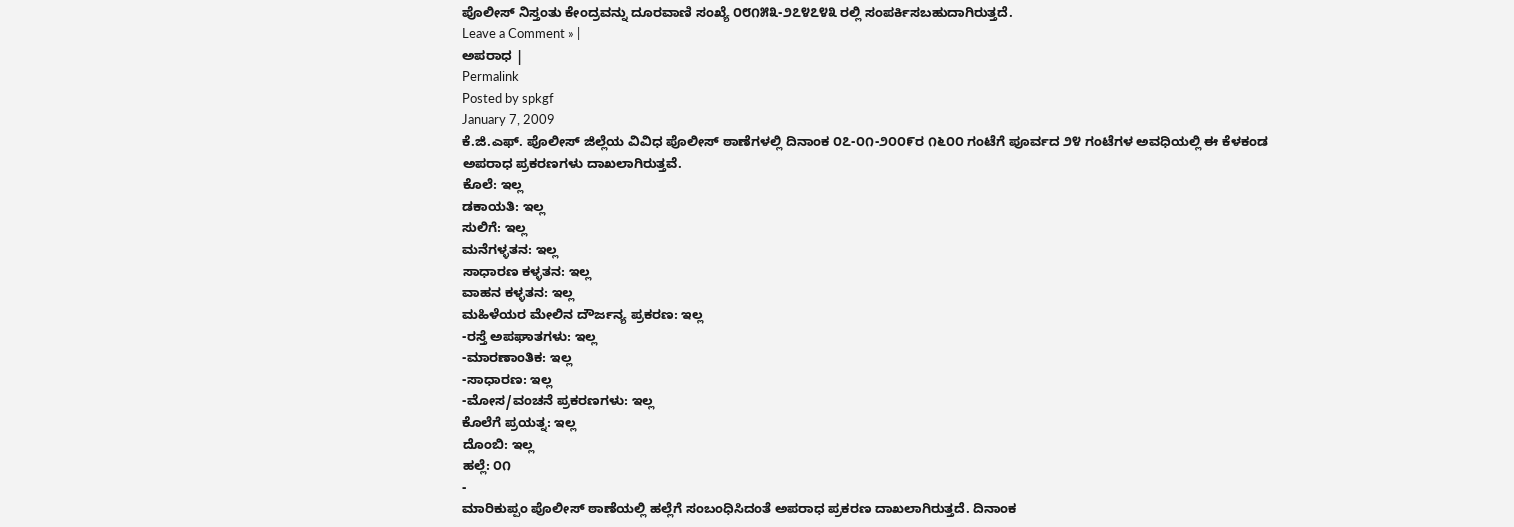ಪೊಲೀಸ್ ನಿಸ್ತಂತು ಕೇಂದ್ರವನ್ನು ದೂರವಾಣಿ ಸಂಖ್ಯೆ ೦೮೧೫೩-೨೭೪೭೪೩ ರಲ್ಲಿ ಸಂಪರ್ಕಿಸಬಹುದಾಗಿರುತ್ತದೆ.
Leave a Comment » |
ಅಪರಾಧ |
Permalink
Posted by spkgf
January 7, 2009
ಕೆ.ಜಿ.ಎಫ್. ಪೊಲೀಸ್ ಜಿಲ್ಲೆಯ ವಿವಿಧ ಪೊಲೀಸ್ ಠಾಣೆಗಳಲ್ಲಿ ದಿನಾಂಕ ೦೭-೦೧-೨೦೦೯ರ ೧೬೦೦ ಗಂಟೆಗೆ ಪೂರ್ವದ ೨೪ ಗಂಟೆಗಳ ಅವಧಿಯಲ್ಲಿ ಈ ಕೆಳಕಂಡ ಅಪರಾಧ ಪ್ರಕರಣಗಳು ದಾಖಲಾಗಿರುತ್ತವೆ.
ಕೊಲೆ: ಇಲ್ಲ
ಡಕಾಯತಿ: ಇಲ್ಲ
ಸುಲಿಗೆ: ಇಲ್ಲ
ಮನೆಗಳ್ಳತನ: ಇಲ್ಲ
ಸಾಧಾರಣ ಕಳ್ಳತನ: ಇಲ್ಲ
ವಾಹನ ಕಳ್ಳತನ: ಇಲ್ಲ
ಮಹಿಳೆಯರ ಮೇಲಿನ ದೌರ್ಜನ್ಯ ಪ್ರಕರಣ: ಇಲ್ಲ
-ರಸ್ತೆ ಅಪಘಾತಗಳು: ಇಲ್ಲ
-ಮಾರಣಾಂತಿಕ: ಇಲ್ಲ
-ಸಾಧಾರಣ: ಇಲ್ಲ
-ಮೋಸ/ವಂಚನೆ ಪ್ರಕರಣಗಳು: ಇಲ್ಲ
ಕೊಲೆಗೆ ಪ್ರಯತ್ನ: ಇಲ್ಲ
ದೊಂಬಿ: ಇಲ್ಲ
ಹಲ್ಲೆ: ೦೧
-
ಮಾರಿಕುಪ್ಪಂ ಪೊಲೀಸ್ ಠಾಣೆಯಲ್ಲಿ ಹಲ್ಲೆಗೆ ಸಂಬಂಧಿಸಿದಂತೆ ಅಪರಾಧ ಪ್ರಕರಣ ದಾಖಲಾಗಿರುತ್ತದೆ. ದಿನಾಂಕ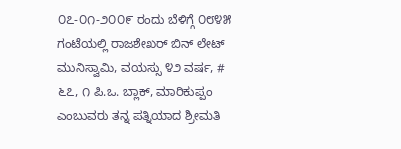೦೭-೦೧-೨೦೦೯ ರಂದು ಬೆಳಿಗ್ಗೆ ೦೮೪೫ ಗಂಟೆಯಲ್ಲಿ ರಾಜಶೇಖರ್ ಬಿನ್ ಲೇಟ್ ಮುನಿಸ್ವಾಮಿ, ವಯಸ್ಸು ೪೨ ವರ್ಷ, # ೬೭, ೧ ಪಿ.ಒ. ಬ್ಲಾಕ್, ಮಾರಿಕುಪ್ಪಂ ಎಂಬುವರು ತನ್ನ ಪತ್ನಿಯಾದ ಶ್ರೀಮತಿ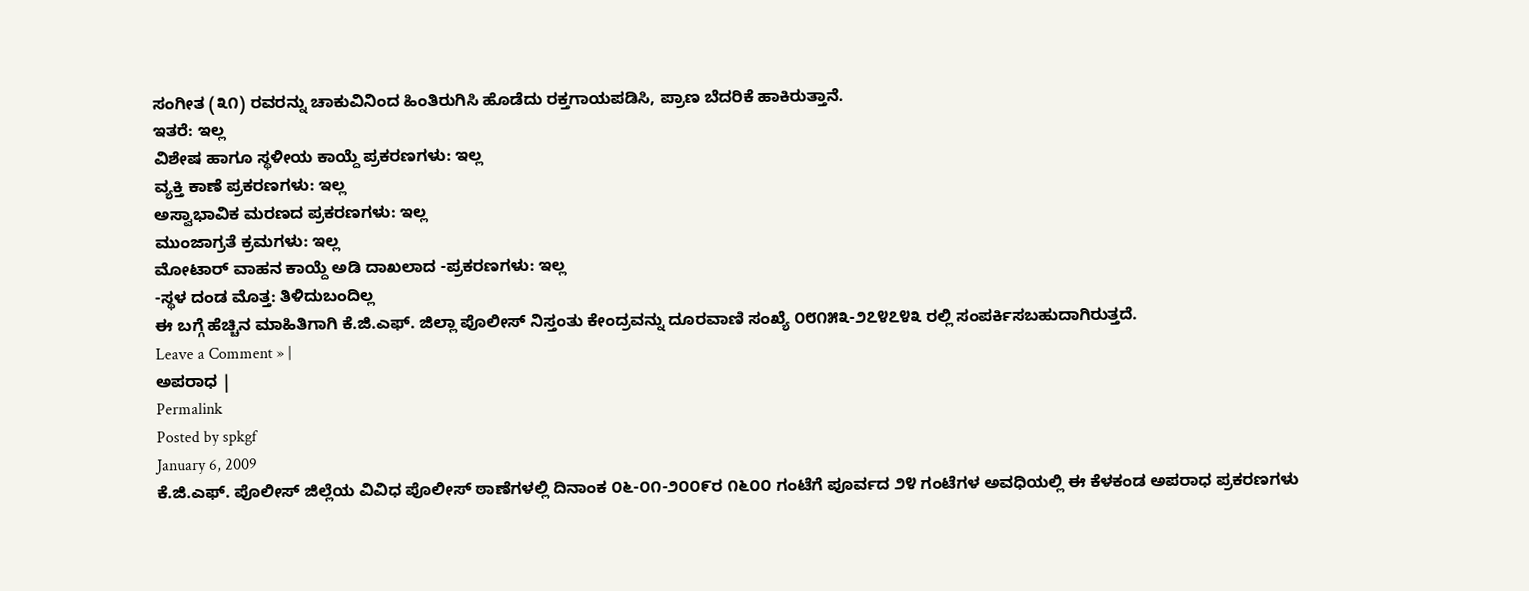ಸಂಗೀತ (೩೧) ರವರನ್ನು ಚಾಕುವಿನಿಂದ ಹಿಂತಿರುಗಿಸಿ ಹೊಡೆದು ರಕ್ತಗಾಯಪಡಿಸಿ, ಪ್ರಾಣ ಬೆದರಿಕೆ ಹಾಕಿರುತ್ತಾನೆ.
ಇತರೆ: ಇಲ್ಲ
ವಿಶೇಷ ಹಾಗೂ ಸ್ಥಳೀಯ ಕಾಯ್ದೆ ಪ್ರಕರಣಗಳು: ಇಲ್ಲ
ವ್ಯಕ್ತಿ ಕಾಣೆ ಪ್ರಕರಣಗಳು: ಇಲ್ಲ
ಅಸ್ವಾಭಾವಿಕ ಮರಣದ ಪ್ರಕರಣಗಳು: ಇಲ್ಲ
ಮುಂಜಾಗ್ರತೆ ಕ್ರಮಗಳು: ಇಲ್ಲ
ಮೋಟಾರ್ ವಾಹನ ಕಾಯ್ದೆ ಅಡಿ ದಾಖಲಾದ -ಪ್ರಕರಣಗಳು: ಇಲ್ಲ
-ಸ್ಥಳ ದಂಡ ಮೊತ್ತ: ತಿಳಿದುಬಂದಿಲ್ಲ
ಈ ಬಗ್ಗೆ ಹೆಚ್ಚಿನ ಮಾಹಿತಿಗಾಗಿ ಕೆ.ಜಿ.ಎಫ್. ಜಿಲ್ಲಾ ಪೊಲೀಸ್ ನಿಸ್ತಂತು ಕೇಂದ್ರವನ್ನು ದೂರವಾಣಿ ಸಂಖ್ಯೆ ೦೮೧೫೩-೨೭೪೭೪೩ ರಲ್ಲಿ ಸಂಪರ್ಕಿಸಬಹುದಾಗಿರುತ್ತದೆ.
Leave a Comment » |
ಅಪರಾಧ |
Permalink
Posted by spkgf
January 6, 2009
ಕೆ.ಜಿ.ಎಫ್. ಪೊಲೀಸ್ ಜಿಲ್ಲೆಯ ವಿವಿಧ ಪೊಲೀಸ್ ಠಾಣೆಗಳಲ್ಲಿ ದಿನಾಂಕ ೦೬-೦೧-೨೦೦೯ರ ೧೬೦೦ ಗಂಟೆಗೆ ಪೂರ್ವದ ೨೪ ಗಂಟೆಗಳ ಅವಧಿಯಲ್ಲಿ ಈ ಕೆಳಕಂಡ ಅಪರಾಧ ಪ್ರಕರಣಗಳು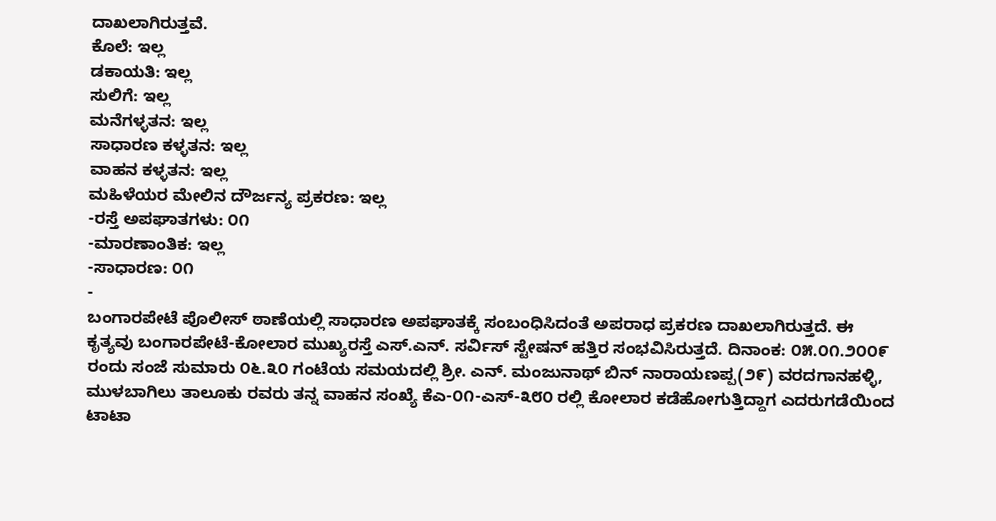ದಾಖಲಾಗಿರುತ್ತವೆ.
ಕೊಲೆ: ಇಲ್ಲ
ಡಕಾಯತಿ: ಇಲ್ಲ
ಸುಲಿಗೆ: ಇಲ್ಲ
ಮನೆಗಳ್ಳತನ: ಇಲ್ಲ
ಸಾಧಾರಣ ಕಳ್ಳತನ: ಇಲ್ಲ
ವಾಹನ ಕಳ್ಳತನ: ಇಲ್ಲ
ಮಹಿಳೆಯರ ಮೇಲಿನ ದೌರ್ಜನ್ಯ ಪ್ರಕರಣ: ಇಲ್ಲ
-ರಸ್ತೆ ಅಪಘಾತಗಳು: ೦೧
-ಮಾರಣಾಂತಿಕ: ಇಲ್ಲ
-ಸಾಧಾರಣ: ೦೧
-
ಬಂಗಾರಪೇಟೆ ಪೊಲೀಸ್ ಠಾಣೆಯಲ್ಲಿ ಸಾಧಾರಣ ಅಪಘಾತಕ್ಕೆ ಸಂಬಂಧಿಸಿದಂತೆ ಅಪರಾಧ ಪ್ರಕರಣ ದಾಖಲಾಗಿರುತ್ತದೆ. ಈ ಕೃತ್ಯವು ಬಂಗಾರಪೇಟೆ-ಕೋಲಾರ ಮುಖ್ಯರಸ್ತೆ ಎಸ್.ಎನ್. ಸರ್ವಿಸ್ ಸ್ಟೇಷನ್ ಹತ್ತಿರ ಸಂಭವಿಸಿರುತ್ತದೆ. ದಿನಾಂಕ: ೦೫.೦೧.೨೦೦೯ ರಂದು ಸಂಜೆ ಸುಮಾರು ೦೬.೩೦ ಗಂಟೆಯ ಸಮಯದಲ್ಲಿ ಶ್ರೀ. ಎನ್. ಮಂಜುನಾಥ್ ಬಿನ್ ನಾರಾಯಣಪ್ಪ(೨೯) ವರದಗಾನಹಳ್ಳಿ, ಮುಳಬಾಗಿಲು ತಾಲೂಕು ರವರು ತನ್ನ ವಾಹನ ಸಂಖ್ಯೆ ಕೆಎ-೦೧-ಎಸ್-೩೮೦ ರಲ್ಲಿ ಕೋಲಾರ ಕಡೆಹೋಗುತ್ತಿದ್ದಾಗ ಎದರುಗಡೆಯಿಂದ ಟಾಟಾ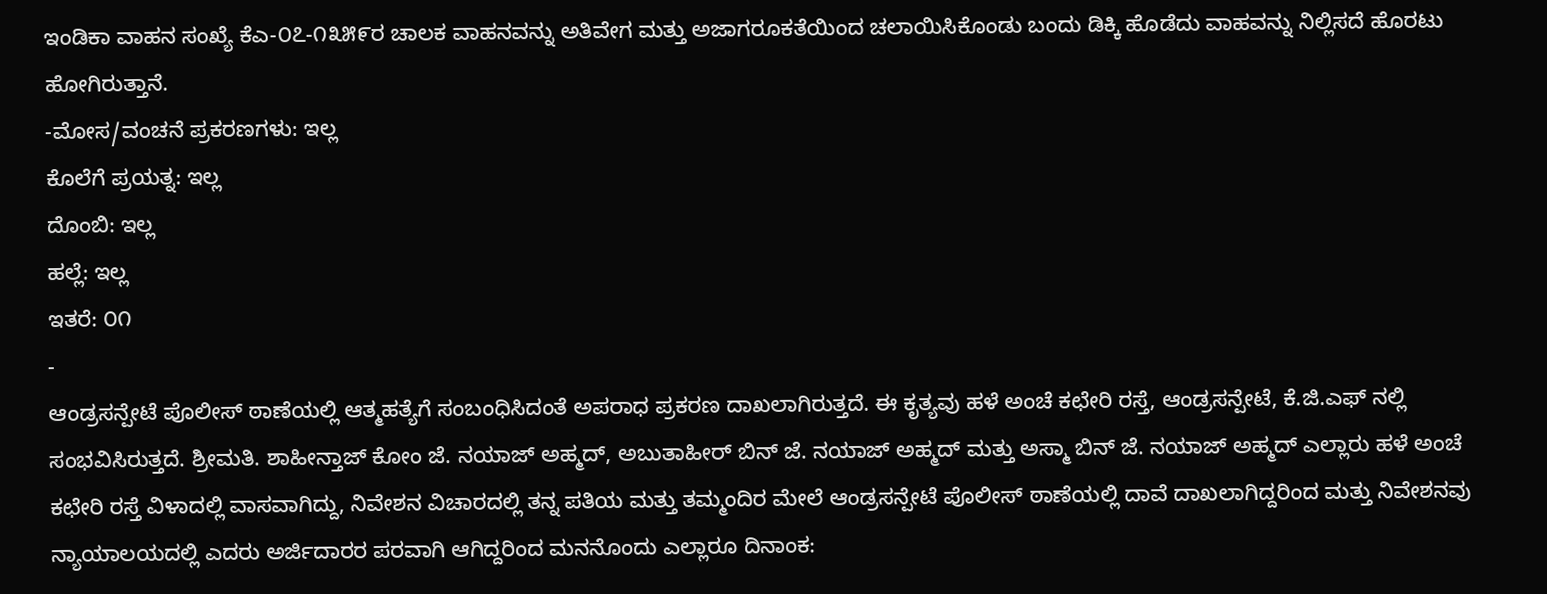ಇಂಡಿಕಾ ವಾಹನ ಸಂಖ್ಯೆ ಕೆಎ-೦೭-೧೩೫೯ರ ಚಾಲಕ ವಾಹನವನ್ನು ಅತಿವೇಗ ಮತ್ತು ಅಜಾಗರೂಕತೆಯಿಂದ ಚಲಾಯಿಸಿಕೊಂಡು ಬಂದು ಡಿಕ್ಕಿ ಹೊಡೆದು ವಾಹವನ್ನು ನಿಲ್ಲಿಸದೆ ಹೊರಟು ಹೋಗಿರುತ್ತಾನೆ.
-ಮೋಸ/ವಂಚನೆ ಪ್ರಕರಣಗಳು: ಇಲ್ಲ
ಕೊಲೆಗೆ ಪ್ರಯತ್ನ: ಇಲ್ಲ
ದೊಂಬಿ: ಇಲ್ಲ
ಹಲ್ಲೆ: ಇಲ್ಲ
ಇತರೆ: ೦೧
-
ಆಂಡ್ರಸನ್ಪೇಟೆ ಪೊಲೀಸ್ ಠಾಣೆಯಲ್ಲಿ ಆತ್ಮಹತ್ಯೆಗೆ ಸಂಬಂಧಿಸಿದಂತೆ ಅಪರಾಧ ಪ್ರಕರಣ ದಾಖಲಾಗಿರುತ್ತದೆ. ಈ ಕೃತ್ಯವು ಹಳೆ ಅಂಚೆ ಕಛೇರಿ ರಸ್ತೆ, ಆಂಡ್ರಸನ್ಪೇಟೆ, ಕೆ.ಜಿ.ಎಫ್ ನಲ್ಲಿ ಸಂಭವಿಸಿರುತ್ತದೆ. ಶ್ರೀಮತಿ. ಶಾಹೀನ್ತಾಜ್ ಕೋಂ ಜೆ. ನಯಾಜ್ ಅಹ್ಮದ್, ಅಬುತಾಹೀರ್ ಬಿನ್ ಜೆ. ನಯಾಜ್ ಅಹ್ಮದ್ ಮತ್ತು ಅಸ್ಮಾ ಬಿನ್ ಜೆ. ನಯಾಜ್ ಅಹ್ಮದ್ ಎಲ್ಲಾರು ಹಳೆ ಅಂಚೆ ಕಛೇರಿ ರಸ್ತೆ ವಿಳಾದಲ್ಲಿ ವಾಸವಾಗಿದ್ದು, ನಿವೇಶನ ವಿಚಾರದಲ್ಲಿ ತನ್ನ ಪತಿಯ ಮತ್ತು ತಮ್ಮಂದಿರ ಮೇಲೆ ಆಂಡ್ರಸನ್ಪೇಟೆ ಪೊಲೀಸ್ ಠಾಣೆಯಲ್ಲಿ ದಾವೆ ದಾಖಲಾಗಿದ್ದರಿಂದ ಮತ್ತು ನಿವೇಶನವು ನ್ಯಾಯಾಲಯದಲ್ಲಿ ಎದರು ಅರ್ಜಿದಾರರ ಪರವಾಗಿ ಆಗಿದ್ದರಿಂದ ಮನನೊಂದು ಎಲ್ಲಾರೂ ದಿನಾಂಕ: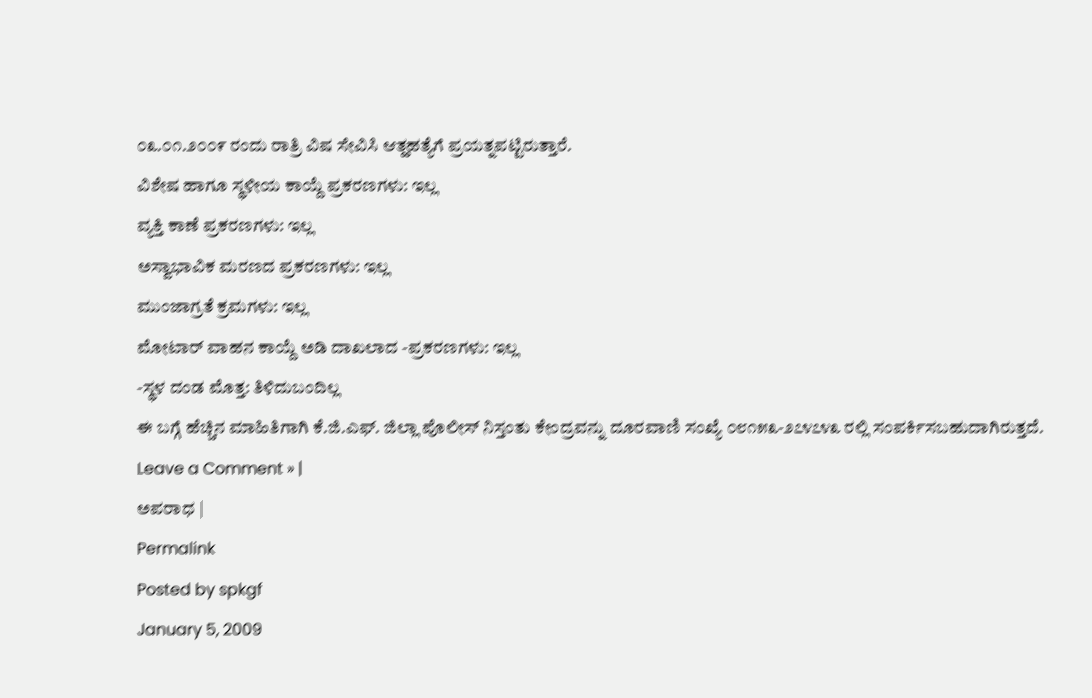೦೩.೦೧.೨೦೦೯ ರಂದು ರಾತ್ರಿ ವಿಷ ಸೇವಿಸಿ ಆತ್ಹಹತ್ಯೆಗೆ ಪ್ರಯತ್ನಪಟ್ಟಿರುತ್ತಾರೆ.
ವಿಶೇಷ ಹಾಗೂ ಸ್ಥಳೀಯ ಕಾಯ್ದೆ ಪ್ರಕರಣಗಳು: ಇಲ್ಲ
ವ್ಯಕ್ತಿ ಕಾಣೆ ಪ್ರಕರಣಗಳು: ಇಲ್ಲ
ಅಸ್ವಾಭಾವಿಕ ಮರಣದ ಪ್ರಕರಣಗಳು: ಇಲ್ಲ
ಮುಂಜಾಗ್ರತೆ ಕ್ರಮಗಳು: ಇಲ್ಲ
ಮೋಟಾರ್ ವಾಹನ ಕಾಯ್ದೆ ಅಡಿ ದಾಖಲಾದ -ಪ್ರಕರಣಗಳು: ಇಲ್ಲ
-ಸ್ಥಳ ದಂಡ ಮೊತ್ತ: ತಿಳಿದುಬಂದಿಲ್ಲ
ಈ ಬಗ್ಗೆ ಹೆಚ್ಚಿನ ಮಾಹಿತಿಗಾಗಿ ಕೆ.ಜಿ.ಎಫ್. ಜಿಲ್ಲಾ ಪೊಲೀಸ್ ನಿಸ್ತಂತು ಕೇಂದ್ರವನ್ನು ದೂರವಾಣಿ ಸಂಖ್ಯೆ ೦೮೧೫೩-೨೭೪೭೪೩ ರಲ್ಲಿ ಸಂಪರ್ಕಿಸಬಹುದಾಗಿರುತ್ತದೆ.
Leave a Comment » |
ಅಪರಾಧ |
Permalink
Posted by spkgf
January 5, 2009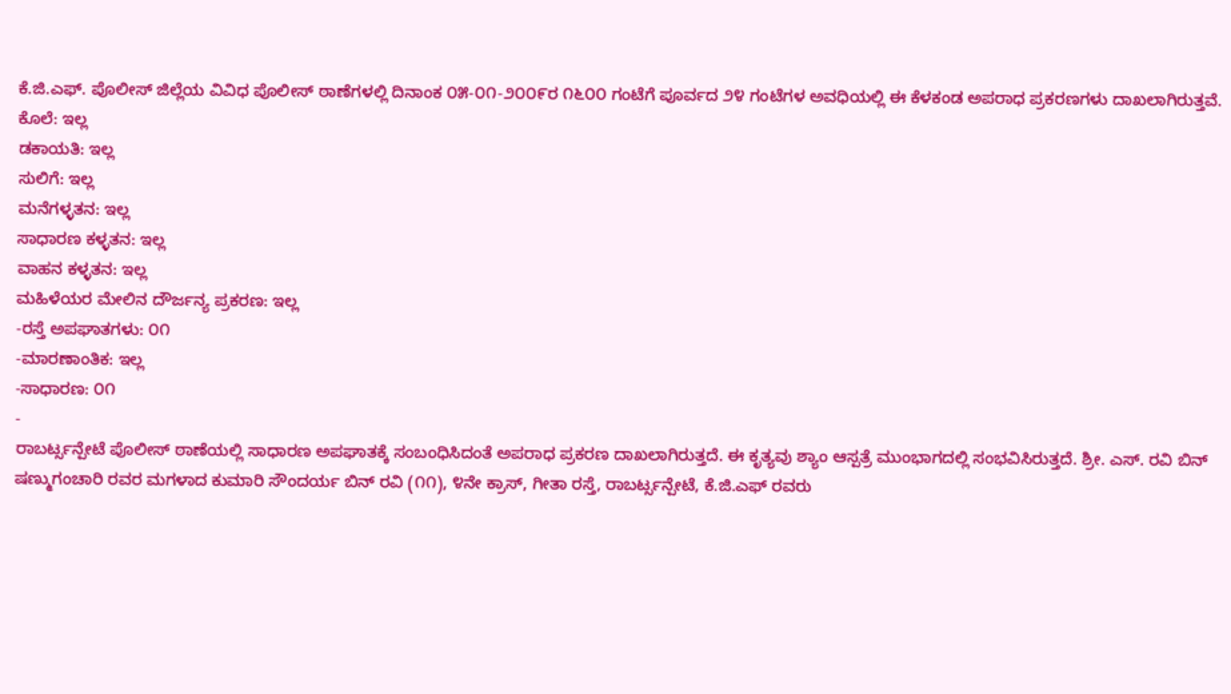ಕೆ.ಜಿ.ಎಫ್. ಪೊಲೀಸ್ ಜಿಲ್ಲೆಯ ವಿವಿಧ ಪೊಲೀಸ್ ಠಾಣೆಗಳಲ್ಲಿ ದಿನಾಂಕ ೦೫-೦೧-೨೦೦೯ರ ೧೬೦೦ ಗಂಟೆಗೆ ಪೂರ್ವದ ೨೪ ಗಂಟೆಗಳ ಅವಧಿಯಲ್ಲಿ ಈ ಕೆಳಕಂಡ ಅಪರಾಧ ಪ್ರಕರಣಗಳು ದಾಖಲಾಗಿರುತ್ತವೆ.
ಕೊಲೆ: ಇಲ್ಲ
ಡಕಾಯತಿ: ಇಲ್ಲ
ಸುಲಿಗೆ: ಇಲ್ಲ
ಮನೆಗಳ್ಳತನ: ಇಲ್ಲ
ಸಾಧಾರಣ ಕಳ್ಳತನ: ಇಲ್ಲ
ವಾಹನ ಕಳ್ಳತನ: ಇಲ್ಲ
ಮಹಿಳೆಯರ ಮೇಲಿನ ದೌರ್ಜನ್ಯ ಪ್ರಕರಣ: ಇಲ್ಲ
-ರಸ್ತೆ ಅಪಘಾತಗಳು: ೦೧
-ಮಾರಣಾಂತಿಕ: ಇಲ್ಲ
-ಸಾಧಾರಣ: ೦೧
-
ರಾಬರ್ಟ್ಸನ್ಪೇಟೆ ಪೊಲೀಸ್ ಠಾಣೆಯಲ್ಲಿ ಸಾಧಾರಣ ಅಪಘಾತಕ್ಕೆ ಸಂಬಂಧಿಸಿದಂತೆ ಅಪರಾಧ ಪ್ರಕರಣ ದಾಖಲಾಗಿರುತ್ತದೆ. ಈ ಕೃತ್ಯವು ಶ್ಯಾಂ ಆಸ್ಪತ್ರೆ ಮುಂಭಾಗದಲ್ಲಿ ಸಂಭವಿಸಿರುತ್ತದೆ. ಶ್ರೀ. ಎಸ್. ರವಿ ಬಿನ್ ಷಣ್ಮುಗಂಚಾರಿ ರವರ ಮಗಳಾದ ಕುಮಾರಿ ಸೌಂದರ್ಯ ಬಿನ್ ರವಿ (೧೧), ೪ನೇ ಕ್ರಾಸ್, ಗೀತಾ ರಸ್ತೆ, ರಾಬರ್ಟ್ಸನ್ಪೇಟೆ, ಕೆ.ಜಿ.ಎಫ್ ರವರು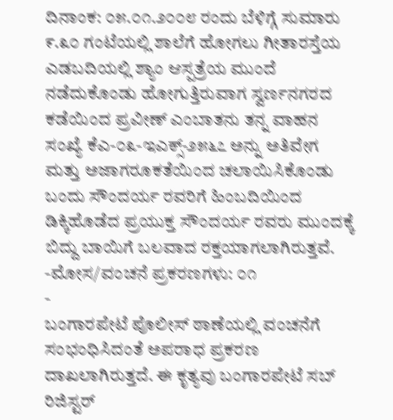ದಿನಾಂಕ: ೦೫.೦೧.೨೦೦೮ ರಂದು ಬೆಳಿಗ್ಗೆ ಸುಮಾರು ೯.೩೦ ಗಂಟೆಯಲ್ಲಿ ಶಾಲೆಗೆ ಹೋಗಲು ಗೀತಾರಸ್ತೆಯ ಎಡಬದಿಯಲ್ಲಿ ಶ್ಯಾಂ ಆಸ್ಪತ್ರೆಯ ಮುಂದೆ ನಡೆದುಕೊಂಡು ಹೋಗುತ್ತಿರುವಾಗ ಸ್ವರ್ಣನಗರದ ಕಡೆಯಿಂದ ಪ್ರವೀಣ್ ಎಂಬಾತನು ತನ್ನ ವಾಹನ ಸಂಖ್ಯೆ ಕೆಎ-೦೩-ಇಎಕ್ಸ್-೨೫೬೭ ಅನ್ನು ಅತಿವೇಗ ಮತ್ತು ಅಜಾಗರೂಕತೆಯಿಂದ ಚಲಾಯಿಸಿಕೊಂಡು ಬಂದು ಸೌಂದರ್ಯ ರವರಿಗೆ ಹಿಂಬದಿಯಿಂದ ಡಿಕ್ಕಿಹೊಡೆದ ಪ್ರಯುಕ್ತ ಸೌಂದರ್ಯ ರವರು ಮುಂದಕ್ಕೆ ಬಿದ್ದು ಬಾಯಿಗೆ ಬಲವಾದ ರಕ್ತಯಾಗಲಾಗಿರುತ್ತವೆ.
-ಮೋಸ/ವಂಚನೆ ಪ್ರಕರಣಗಳು: ೦೧
-
ಬಂಗಾರಪೇಟೆ ಪೊಲೀಸ್ ಠಾಣೆಯಲ್ಲಿ ವಂಚನೆಗೆ ಸಂಭಂಧಿಸಿದಂತೆ ಅಪರಾಧ ಪ್ರಕರಣ ದಾಖಲಾಗಿರುತ್ತದೆ. ಈ ಕೃತ್ಯವು ಬಂಗಾರಪೇಟೆ ಸಬ್ ರಿಜಿಸ್ಟರ್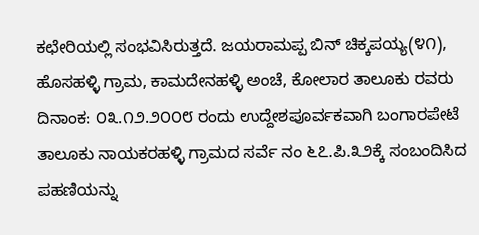ಕಛೇರಿಯಲ್ಲಿ ಸಂಭವಿಸಿರುತ್ತದೆ. ಜಯರಾಮಪ್ಪ ಬಿನ್ ಚಿಕ್ಕಪಯ್ಯ(೪೧), ಹೊಸಹಳ್ಳಿ ಗ್ರಾಮ, ಕಾಮದೇನಹಳ್ಳಿ ಅಂಚೆ, ಕೋಲಾರ ತಾಲೂಕು ರವರು ದಿನಾಂಕ: ೦೩.೧೨.೨೦೦೮ ರಂದು ಉದ್ದೇಶಪೂರ್ವಕವಾಗಿ ಬಂಗಾರಪೇಟೆ ತಾಲೂಕು ನಾಯಕರಹಳ್ಳಿ ಗ್ರಾಮದ ಸರ್ವೆ ನಂ ೬೭.ಪಿ.೩೨ಕ್ಕೆ ಸಂಬಂದಿಸಿದ ಪಹಣಿಯನ್ನು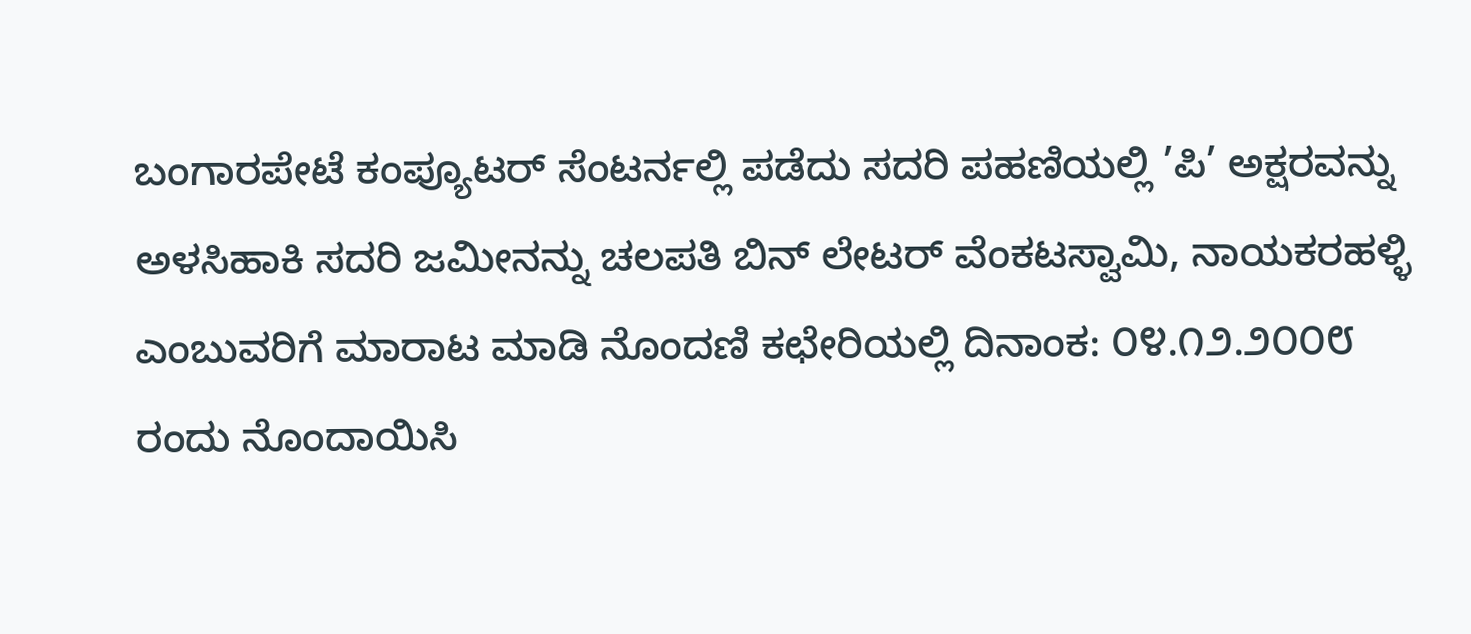ಬಂಗಾರಪೇಟೆ ಕಂಪ್ಯೂಟರ್ ಸೆಂಟರ್ನಲ್ಲಿ ಪಡೆದು ಸದರಿ ಪಹಣಿಯಲ್ಲಿ ’ಪಿ’ ಅಕ್ಷರವನ್ನು ಅಳಸಿಹಾಕಿ ಸದರಿ ಜಮೀನನ್ನು ಚಲಪತಿ ಬಿನ್ ಲೇಟರ್ ವೆಂಕಟಸ್ವಾಮಿ, ನಾಯಕರಹಳ್ಳಿ ಎಂಬುವರಿಗೆ ಮಾರಾಟ ಮಾಡಿ ನೊಂದಣಿ ಕಛೇರಿಯಲ್ಲಿ ದಿನಾಂಕ: ೦೪.೧೨.೨೦೦೮ ರಂದು ನೊಂದಾಯಿಸಿ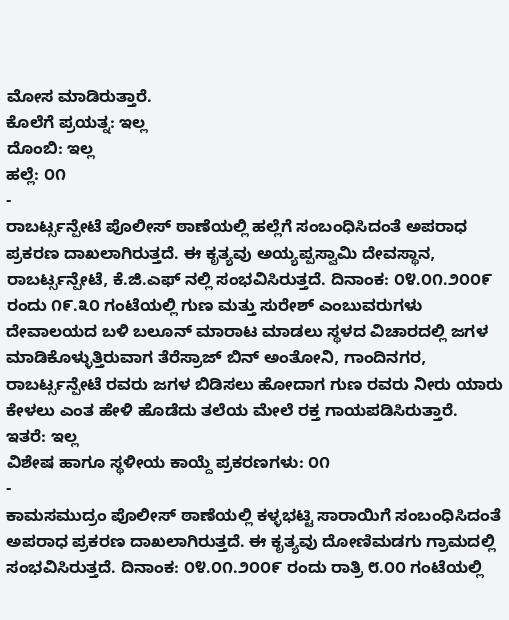ಮೋಸ ಮಾಡಿರುತ್ತಾರೆ.
ಕೊಲೆಗೆ ಪ್ರಯತ್ನ: ಇಲ್ಲ
ದೊಂಬಿ: ಇಲ್ಲ
ಹಲ್ಲೆ: ೦೧
-
ರಾಬರ್ಟ್ಸನ್ಪೇಟೆ ಪೊಲೀಸ್ ಠಾಣೆಯಲ್ಲಿ ಹಲ್ಲೆಗೆ ಸಂಬಂಧಿಸಿದಂತೆ ಅಪರಾಧ ಪ್ರಕರಣ ದಾಖಲಾಗಿರುತ್ತದೆ. ಈ ಕೃತ್ಯವು ಅಯ್ಯಪ್ಪಸ್ವಾಮಿ ದೇವಸ್ಥಾನ, ರಾಬರ್ಟ್ಸನ್ಪೇಟೆ, ಕೆ.ಜಿ.ಎಫ್ ನಲ್ಲಿ ಸಂಭವಿಸಿರುತ್ತದೆ. ದಿನಾಂಕ: ೦೪.೦೧.೨೦೦೯ ರಂದು ೧೯.೩೦ ಗಂಟೆಯಲ್ಲಿ ಗುಣ ಮತ್ತು ಸುರೇಶ್ ಎಂಬುವರುಗಳು ದೇವಾಲಯದ ಬಳಿ ಬಲೂನ್ ಮಾರಾಟ ಮಾಡಲು ಸ್ಥಳದ ವಿಚಾರದಲ್ಲಿ ಜಗಳ ಮಾಡಿಕೊಳ್ಳುತ್ತಿರುವಾಗ ತೆರೆಸ್ರಾಜ್ ಬಿನ್ ಅಂತೋನಿ, ಗಾಂದಿನಗರ, ರಾಬರ್ಟ್ಸನ್ಪೇಟೆ ರವರು ಜಗಳ ಬಿಡಿಸಲು ಹೋದಾಗ ಗುಣ ರವರು ನೀರು ಯಾರು ಕೇಳಲು ಎಂತ ಹೇಳಿ ಹೊಡೆದು ತಲೆಯ ಮೇಲೆ ರಕ್ತ ಗಾಯಪಡಿಸಿರುತ್ತಾರೆ.
ಇತರೆ: ಇಲ್ಲ
ವಿಶೇಷ ಹಾಗೂ ಸ್ಥಳೀಯ ಕಾಯ್ದೆ ಪ್ರಕರಣಗಳು: ೦೧
-
ಕಾಮಸಮುದ್ರಂ ಪೊಲೀಸ್ ಠಾಣೆಯಲ್ಲಿ ಕಳ್ಳಭಟ್ಟಿ ಸಾರಾಯಿಗೆ ಸಂಬಂಧಿಸಿದಂತೆ ಅಪರಾಧ ಪ್ರಕರಣ ದಾಖಲಾಗಿರುತ್ತದೆ. ಈ ಕೃತ್ಯವು ದೋಣಿಮಡಗು ಗ್ರಾಮದಲ್ಲಿ ಸಂಭವಿಸಿರುತ್ತದೆ. ದಿನಾಂಕ: ೦೪.೦೧.೨೦೦೯ ರಂದು ರಾತ್ರಿ ೮.೦೦ ಗಂಟೆಯಲ್ಲಿ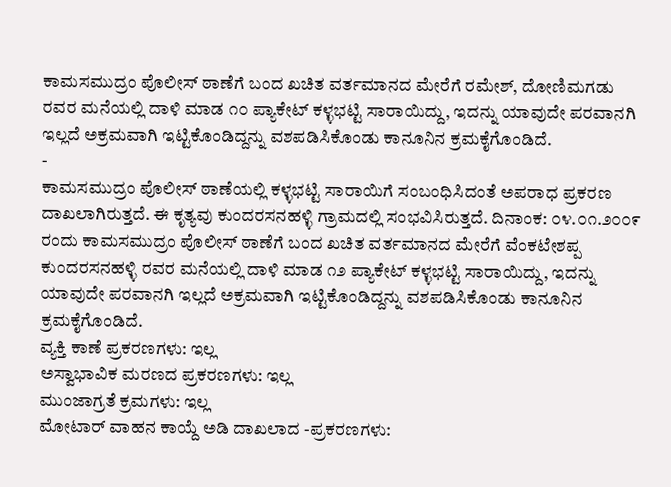ಕಾಮಸಮುದ್ರಂ ಪೊಲೀಸ್ ಠಾಣೆಗೆ ಬಂದ ಖಚಿತ ವರ್ತಮಾನದ ಮೇರೆಗೆ ರಮೇಶ್, ದೋಣಿಮಗಡು ರವರ ಮನೆಯಲ್ಲಿ ದಾಳಿ ಮಾಡ ೧೦ ಪ್ಯಾಕೇಟ್ ಕಳ್ಳಭಟ್ಟಿ ಸಾರಾಯಿದ್ದು, ಇದನ್ನು ಯಾವುದೇ ಪರವಾನಗಿ ಇಲ್ಲದೆ ಅಕ್ರಮವಾಗಿ ಇಟ್ಟಿಕೊಂಡಿದ್ದನ್ನು ವಶಪಡಿಸಿಕೊಂಡು ಕಾನೂನಿನ ಕ್ರಮಕೈಗೊಂಡಿದೆ.
-
ಕಾಮಸಮುದ್ರಂ ಪೊಲೀಸ್ ಠಾಣೆಯಲ್ಲಿ ಕಳ್ಳಭಟ್ಟಿ ಸಾರಾಯಿಗೆ ಸಂಬಂಧಿಸಿದಂತೆ ಅಪರಾಧ ಪ್ರಕರಣ ದಾಖಲಾಗಿರುತ್ತದೆ. ಈ ಕೃತ್ಯವು ಕುಂದರಸನಹಳ್ಳಿ ಗ್ರಾಮದಲ್ಲಿ ಸಂಭವಿಸಿರುತ್ತದೆ. ದಿನಾಂಕ: ೦೪.೦೧.೨೦೦೯ ರಂದು ಕಾಮಸಮುದ್ರಂ ಪೊಲೀಸ್ ಠಾಣೆಗೆ ಬಂದ ಖಚಿತ ವರ್ತಮಾನದ ಮೇರೆಗೆ ವೆಂಕಟೇಶಪ್ಪ ಕುಂದರಸನಹಳ್ಳಿ ರವರ ಮನೆಯಲ್ಲಿ ದಾಳಿ ಮಾಡ ೧೨ ಪ್ಯಾಕೇಟ್ ಕಳ್ಳಭಟ್ಟಿ ಸಾರಾಯಿದ್ದು, ಇದನ್ನು ಯಾವುದೇ ಪರವಾನಗಿ ಇಲ್ಲದೆ ಅಕ್ರಮವಾಗಿ ಇಟ್ಟಿಕೊಂಡಿದ್ದನ್ನು ವಶಪಡಿಸಿಕೊಂಡು ಕಾನೂನಿನ ಕ್ರಮಕೈಗೊಂಡಿದೆ.
ವ್ಯಕ್ತಿ ಕಾಣೆ ಪ್ರಕರಣಗಳು: ಇಲ್ಲ
ಅಸ್ವಾಭಾವಿಕ ಮರಣದ ಪ್ರಕರಣಗಳು: ಇಲ್ಲ
ಮುಂಜಾಗ್ರತೆ ಕ್ರಮಗಳು: ಇಲ್ಲ
ಮೋಟಾರ್ ವಾಹನ ಕಾಯ್ದೆ ಅಡಿ ದಾಖಲಾದ -ಪ್ರಕರಣಗಳು: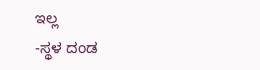ಇಲ್ಲ
-ಸ್ಥಳ ದಂಡ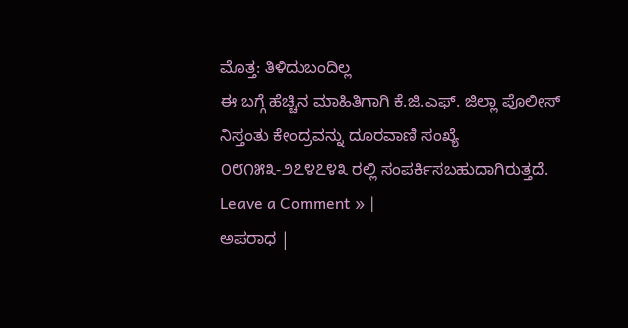ಮೊತ್ತ: ತಿಳಿದುಬಂದಿಲ್ಲ
ಈ ಬಗ್ಗೆ ಹೆಚ್ಚಿನ ಮಾಹಿತಿಗಾಗಿ ಕೆ.ಜಿ.ಎಫ್. ಜಿಲ್ಲಾ ಪೊಲೀಸ್ ನಿಸ್ತಂತು ಕೇಂದ್ರವನ್ನು ದೂರವಾಣಿ ಸಂಖ್ಯೆ ೦೮೧೫೩-೨೭೪೭೪೩ ರಲ್ಲಿ ಸಂಪರ್ಕಿಸಬಹುದಾಗಿರುತ್ತದೆ.
Leave a Comment » |
ಅಪರಾಧ |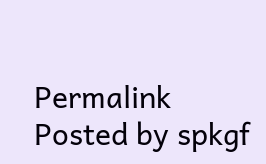Permalink
Posted by spkgf